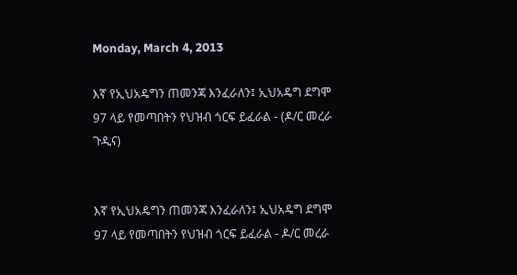Monday, March 4, 2013

እኛ የኢህአዴግን ጠመንጃ እንፈራለን፤ ኢህአዴግ ደግሞ 97 ላይ የመጣበትን የህዝብ ጎርፍ ይፈራል - (ዶ/ር መረራ ጉዲና)


እኛ የኢህአዴግን ጠመንጃ እንፈራለን፤ ኢህአዴግ ደግሞ
97 ላይ የመጣበትን የህዝብ ጎርፍ ይፈራል - ዶ/ር መረራ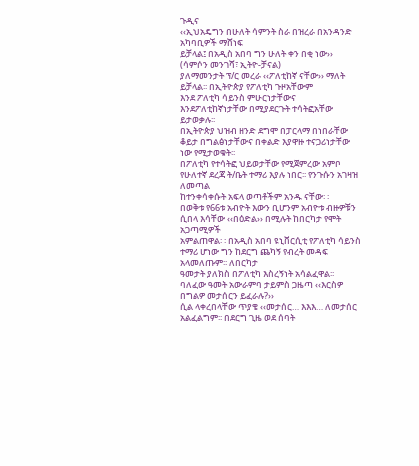ጉዲና
‹‹ኢህአዴግን በሁለት ሳምንት ስራ በዝረራ በአንዳንድ አካባቢዎች ማሸነፍ
ይቻላል፤ በአዲስ አበባ ግን ሁለት ቀን በቂ ነው››
(ሳምሶን መንገሻ፣ ኢትዮ-ቻናል)
ያለማመንታት ፕ/ር መረራ ‹‹ፖለቲከኛ ናቸው›› ማለት ይቻላል፡፡ በኢትዮጵያ የፖለቲካ ጉዞአቸውም
እንደ ፖለቲካ ሳይንስ ምሁርነታቸውና እንደፖለቲከኛነታቸው በሚያደርጉት ተሳትፎአቸው ይታወቃሉ፡፡
በኢትዮጵያ ህዝብ ዘንድ ደግሞ በፓርላማ በነበራቸው ቆይታ በግልፅነታቸውና በቀልድ እያዋዙ ተናጋሪነታቸው ነው የሚታወቁት፡፡
በፖለቲካ የተሳትፎ ህይወታቸው የሚጀምረው አምቦ የሁለተኛ ደረጃ ት/ቤት ተማሪ እያሉ ነበር፡፡ የንጉሱን አገዛዝ ለመጣል
ከተንቀሳቀሱት አፍላ ወጣቶችም አንዱ ናቸው፡ ፡
በወቅቱ የ66ቱ አብዮት እውን ቢሆንም አብዮቱ ብዙዎቹን ሲበላ እሳቸው ‹‹በዕድል›› በሚሉት ከበርካታ የሞት አጋጣሚዎች
አምልጠዋል፡ ፡ በአዲስ አበባ ዩኒቨርሲቲ የፖለቲካ ሳይንስ ተማሪ ሆነው ግን ከደርግ ጨካኝ የብረት መዳፍ አላመለጡም፡፡ ለበርካታ
ዓመታት ያለክስ በፖለቲካ እስረኝነት አሳልፈዋል፡፡ ባለፈው ዓመት አውራምባ ታይምስ ጋዜጣ ‹‹እርስዎ በግልዎ መታሰርን ይፈራሉ?››
ሲል ላቀረበላቸው ጥያቄ ‹‹መታሰር… እእእ… ለመታሰር አልፈልግም፡፡ በደርግ ጊዜ ወደ ሰባት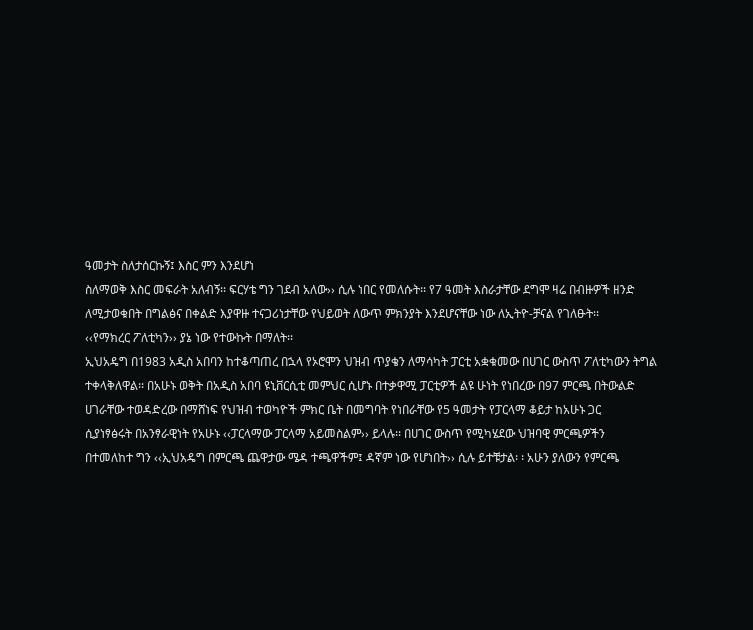ዓመታት ስለታሰርኩኝ፤ እስር ምን እንደሆነ
ስለማወቅ እስር መፍራት አለብኝ፡፡ ፍርሃቴ ግን ገደብ አለው›› ሲሉ ነበር የመለሱት፡፡ የ7 ዓመት እስራታቸው ደግሞ ዛሬ በብዙዎች ዘንድ
ለሚታወቁበት በግልፅና በቀልድ እያዋዙ ተናጋሪነታቸው የህይወት ለውጥ ምክንያት እንደሆናቸው ነው ለኢትዮ-ቻናል የገለፁት፡፡
‹‹የማክረር ፖለቲካን›› ያኔ ነው የተውኩት በማለት፡፡
ኢህአዴግ በ1983 አዲስ አበባን ከተቆጣጠረ በኋላ የኦሮሞን ህዝብ ጥያቄን ለማሳካት ፓርቲ አቋቁመው በሀገር ውስጥ ፖለቲካውን ትግል
ተቀላቅለዋል፡፡ በአሁኑ ወቅት በአዲስ አበባ ዩኒቨርሲቲ መምህር ሲሆኑ በተቃዋሚ ፓርቲዎች ልዩ ሁነት የነበረው በ97 ምርጫ በትውልድ
ሀገራቸው ተወዳድረው በማሸነፍ የህዝብ ተወካዮች ምክር ቤት በመግባት የነበራቸው የ5 ዓመታት የፓርላማ ቆይታ ከአሁኑ ጋር
ሲያነፃፅሩት በአንፃራዊነት የአሁኑ ‹‹ፓርላማው ፓርላማ አይመስልም›› ይላሉ፡፡ በሀገር ውስጥ የሚካሄደው ህዝባዊ ምርጫዎችን
በተመለከተ ግን ‹‹ኢህአዴግ በምርጫ ጨዋታው ሜዳ ተጫዋችም፤ ዳኛም ነው የሆነበት›› ሲሉ ይተቹታል፡ ፡ አሁን ያለውን የምርጫ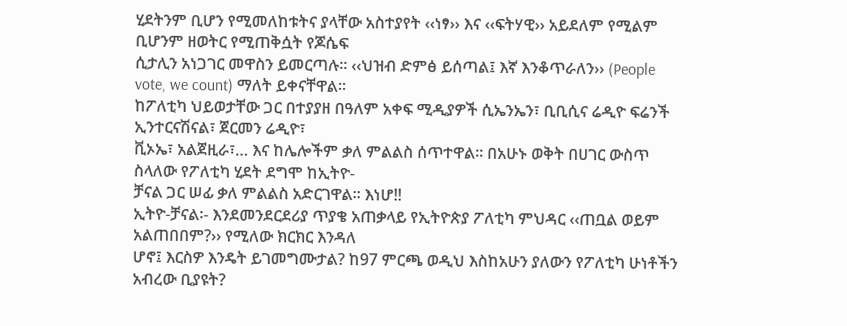ሂደትንም ቢሆን የሚመለከቱትና ያላቸው አስተያየት ‹‹ነፃ›› እና ‹‹ፍትሃዊ›› አይደለም የሚልም ቢሆንም ዘወትር የሚጠቅሷት የጆሴፍ
ሲታሊን አነጋገር መዋስን ይመርጣሉ፡፡ ‹‹ህዝብ ድምፅ ይሰጣል፤ እኛ እንቆጥራለን›› (People vote, we count) ማለት ይቀናቸዋል፡፡
ከፖለቲካ ህይወታቸው ጋር በተያያዘ በዓለም አቀፍ ሚዲያዎች ሲኤንኤን፣ ቢቢሲና ሬዲዮ ፍሬንች ኢንተርናሽናል፣ ጀርመን ሬዲዮ፣
ቪኦኤ፣ አልጀዚራ፣… እና ከሌሎችም ቃለ ምልልስ ሰጥተዋል፡፡ በአሁኑ ወቅት በሀገር ውስጥ ስላለው የፖለቲካ ሂደት ደግሞ ከኢትዮ-
ቻናል ጋር ሠፊ ቃለ ምልልስ አድርገዋል፡፡ እነሆ!!
ኢትዮ-ቻናል፡- እንደመንደርደሪያ ጥያቄ አጠቃላይ የኢትዮጵያ ፖለቲካ ምህዳር ‹‹ጠቧል ወይም አልጠበበም?›› የሚለው ክርክር እንዳለ
ሆኖ፤ እርስዎ እንዴት ይገመግሙታል? ከ97 ምርጫ ወዲህ እስከአሁን ያለውን የፖለቲካ ሁነቶችን አብረው ቢያዩት?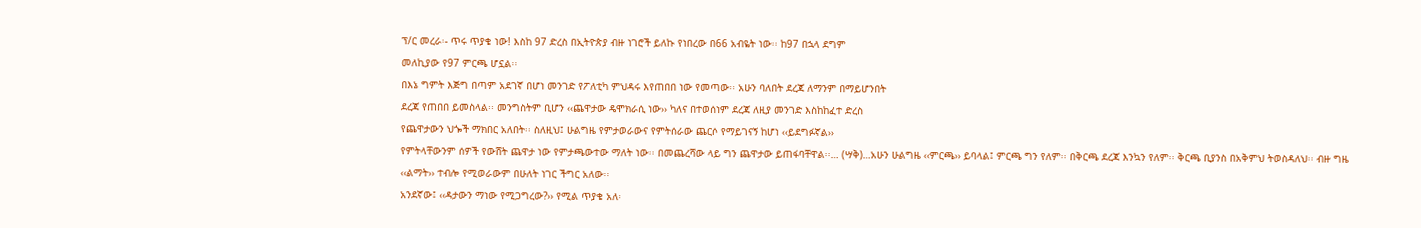ፕ/ር መረራ፡- ጥሩ ጥያቄ ነው! እስከ 97 ድረስ በኢትዮጵያ ብዙ ነገሮች ይለኩ የነበረው በ66 አብዬት ነው፡፡ ከ97 በኋላ ደግም
መለኪያው የ97 ምርጫ ሆኗል፡፡
በእኔ ግምት እጅግ በጣም አደገኛ በሆነ መንገድ የፖለቲካ ምህዳሩ እየጠበበ ነው የመጣው፡፡ አሁን ባለበት ደረጃ ለማንም በማይሆንበት
ደረጃ የጠበበ ይመስላል፡፡ መንግስትም ቢሆን ‹‹ጨዋታው ዴሞክራሲ ነው›› ካለና በተወሰነም ደረጃ ለዚያ መንገድ እስከከፈተ ድረስ
የጨዋታውን ህጐች ማክበር አለበት፡፡ ስለዚህ፤ ሁልግዜ የምታወራውና የምትሰራው ጨርሶ የማይገናኝ ከሆነ ‹‹ይደግፉኛል››
የምትላቸውንም ሰዎች የውሸት ጨዋታ ነው የምታጫውተው ማለት ነው፡፡ በመጨረሻው ላይ ግን ጨዋታው ይጠፋባቸዋል፡፡… (ሣቅ)…አሁን ሁልግዜ ‹‹ምርጫ›› ይባላል፤ ምርጫ ግን የለም፡፡ በቅርጫ ደረጃ እንኳን የለም፡፡ ቅርጫ ቢያንስ በአቅምህ ትወስዳለህ፡፡ ብዙ ግዜ
‹‹ልማት›› ተብሎ የሚወራውም በሁለት ነገር ችግር አለው፡፡
አንደኛው፤ ‹‹ዳታውን ማነው የሚጋግረው?›› የሚል ጥያቄ አለ፡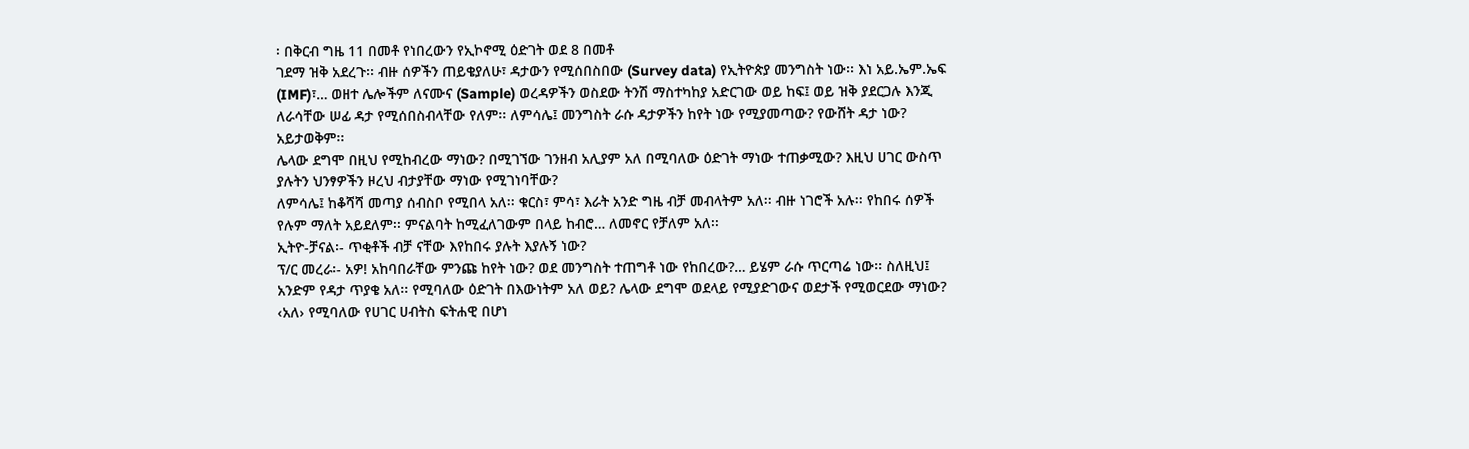፡ በቅርብ ግዜ 11 በመቶ የነበረውን የኢኮኖሚ ዕድገት ወደ 8 በመቶ
ገደማ ዝቅ አደረጉ፡፡ ብዙ ሰዎችን ጠይቄያለሁ፣ ዳታውን የሚሰበስበው (Survey data) የኢትዮጵያ መንግስት ነው፡፡ እነ አይ.ኤም.ኤፍ
(IMF)፣… ወዘተ ሌሎችም ለናሙና (Sample) ወረዳዎችን ወስደው ትንሽ ማስተካከያ አድርገው ወይ ከፍ፤ ወይ ዝቅ ያደርጋሉ እንጂ
ለራሳቸው ሠፊ ዳታ የሚሰበስብላቸው የለም፡፡ ለምሳሌ፤ መንግስት ራሱ ዳታዎችን ከየት ነው የሚያመጣው? የውሸት ዳታ ነው?
አይታወቅም፡፡
ሌላው ደግሞ በዚህ የሚከብረው ማነው? በሚገኘው ገንዘብ አሊያም አለ በሚባለው ዕድገት ማነው ተጠቃሚው? እዚህ ሀገር ውስጥ
ያሉትን ህንፃዎችን ዞረህ ብታያቸው ማነው የሚገነባቸው?
ለምሳሌ፤ ከቆሻሻ መጣያ ሰብስቦ የሚበላ አለ፡፡ ቁርስ፣ ምሳ፣ እራት አንድ ግዜ ብቻ መብላትም አለ፡፡ ብዙ ነገሮች አሉ፡፡ የከበሩ ሰዎች
የሉም ማለት አይደለም፡፡ ምናልባት ከሚፈለገውም በላይ ከብሮ… ለመኖር የቻለም አለ፡፡
ኢትዮ-ቻናል፡- ጥቂቶች ብቻ ናቸው እየከበሩ ያሉት እያሉኝ ነው?
ፕ/ር መረራ፡- አዎ! አከባበራቸው ምንጩ ከየት ነው? ወደ መንግስት ተጠግቶ ነው የከበረው?… ይሄም ራሱ ጥርጣሬ ነው፡፡ ስለዚህ፤
አንድም የዳታ ጥያቄ አለ፡፡ የሚባለው ዕድገት በእውነትም አለ ወይ? ሌላው ደግሞ ወደላይ የሚያድገውና ወደታች የሚወርደው ማነው?
‹አለ› የሚባለው የሀገር ሀብትስ ፍትሐዊ በሆነ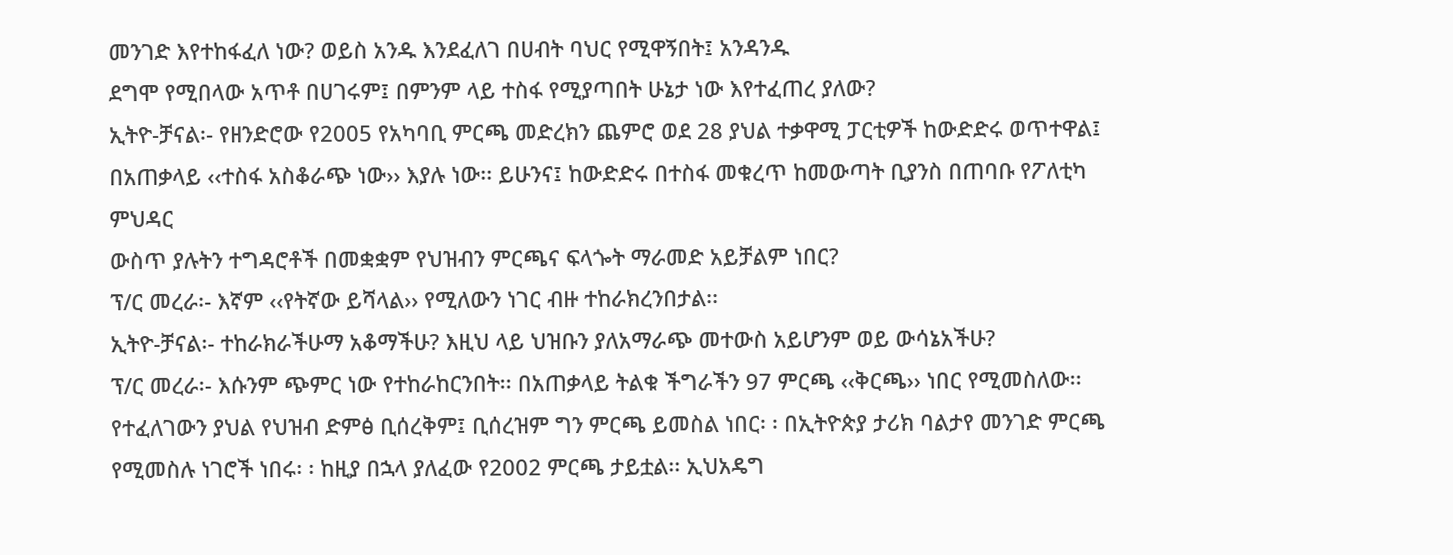መንገድ እየተከፋፈለ ነው? ወይስ አንዱ እንደፈለገ በሀብት ባህር የሚዋኝበት፤ አንዳንዱ
ደግሞ የሚበላው አጥቶ በሀገሩም፤ በምንም ላይ ተስፋ የሚያጣበት ሁኔታ ነው እየተፈጠረ ያለው?
ኢትዮ-ቻናል፡- የዘንድሮው የ2005 የአካባቢ ምርጫ መድረክን ጨምሮ ወደ 28 ያህል ተቃዋሚ ፓርቲዎች ከውድድሩ ወጥተዋል፤
በአጠቃላይ ‹‹ተስፋ አስቆራጭ ነው›› እያሉ ነው፡፡ ይሁንና፤ ከውድድሩ በተስፋ መቁረጥ ከመውጣት ቢያንስ በጠባቡ የፖለቲካ ምህዳር
ውስጥ ያሉትን ተግዳሮቶች በመቋቋም የህዝብን ምርጫና ፍላጐት ማራመድ አይቻልም ነበር?
ፕ/ር መረራ፡- እኛም ‹‹የትኛው ይሻላል›› የሚለውን ነገር ብዙ ተከራክረንበታል፡፡
ኢትዮ-ቻናል፡- ተከራክራችሁማ አቆማችሁ? እዚህ ላይ ህዝቡን ያለአማራጭ መተውስ አይሆንም ወይ ውሳኔአችሁ?
ፕ/ር መረራ፡- እሱንም ጭምር ነው የተከራከርንበት፡፡ በአጠቃላይ ትልቁ ችግራችን 97 ምርጫ ‹‹ቅርጫ›› ነበር የሚመስለው፡፡
የተፈለገውን ያህል የህዝብ ድምፅ ቢሰረቅም፤ ቢሰረዝም ግን ምርጫ ይመስል ነበር፡ ፡ በኢትዮጵያ ታሪክ ባልታየ መንገድ ምርጫ
የሚመስሉ ነገሮች ነበሩ፡ ፡ ከዚያ በኋላ ያለፈው የ2002 ምርጫ ታይቷል፡፡ ኢህአዴግ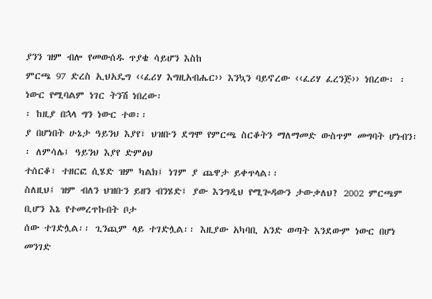ያንን ዝም ብሎ የመውሰዱ ጥያቄ ሳይሆን እስከ
ምርጫ 97 ድረስ ኢህአዴግ ‹‹ፈሪሃ እግዚአብሔር›› እንኳን ባይኖረው ‹‹ፈሪሃ ፈረንጅ›› ነበረው፡ ፡ ነውር የሚባልም ነገር ትንሽ ነበረው፡
፡ ከዚያ በኋላ ግን ነውር ተወ፡፡
ያ በሆነበት ሁኔታ ዓይንህ እያየ፣ ህዝቡን ደግሞ የምርጫ ስርቆትን ማለማመድ ውስጥም መግባት ሆነብን፡፡ ለምሳሌ፤ ዓይንህ እያየ ድምፅህ
ተሰርቆ፣ ተዘርፎ ሲሄድ ዝም ካልክ፤ ነገም ያ ጨዋታ ይቀጥላል፡፡
ስለዚህ፤ ዝም ብለን ህዝቡን ይዘን ብንሄድ፤ ያው እንግዲህ የሚጐዳውን ታውቃለህ? 2002 ምርጫም ቢሆን እኔ የተመረጥኩበት ቦታ
ሰው ተገድሏል፡፡ ጊንጪም ላይ ተገድሏል፡፡ እዚያው አካባቢ አንድ ወጣት እንደውም ነውር በሆነ መንገድ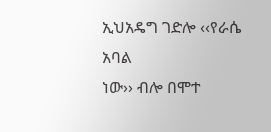ኢህአዴግ ገድሎ ‹‹የራሴ አባል
ነው›› ብሎ በሞተ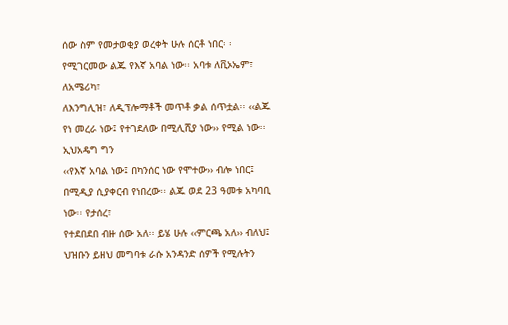ሰው ስም የመታወቂያ ወረቀት ሁሉ ሰርቶ ነበር፡ ፡ የሚገርመው ልጁ የእኛ አባል ነው፡፡ አባቱ ለቪኦኤም፣ ለአሜሪካ፣
ለእንግሊዝ፣ ለዲፕሎማቶች መጥቶ ቃል ሰጥቷል፡፡ ‹‹ልጁ የነ መረራ ነው፤ የተገደለው በሚሊሺያ ነው›› የሚል ነው፡፡ ኢህአዴግ ግን
‹‹የእኛ አባል ነው፤ በካንሰር ነው የሞተው›› ብሎ ነበር፤ በሚዲያ ሲያቀርብ የነበረው፡፡ ልጁ ወደ 23 ዓመቱ አካባቢ ነው፡፡ የታሰረ፣
የተደበደበ ብዙ ሰው አለ፡፡ ይሄ ሁሉ ‹‹ምርጫ አለ›› ብለህ፤ ህዝቡን ይዘህ መግባቱ ራሱ አንዳንድ ሰዎች የሚሉትን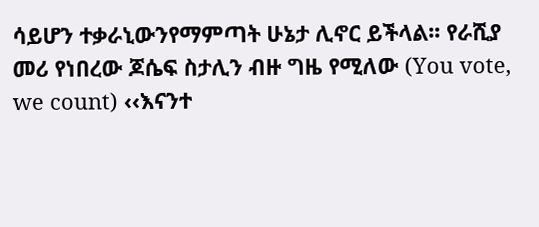ሳይሆን ተቃራኒውንየማምጣት ሁኔታ ሊኖር ይችላል፡፡ የራሺያ መሪ የነበረው ጆሴፍ ስታሊን ብዙ ግዜ የሚለው (You vote, we count) ‹‹እናንተ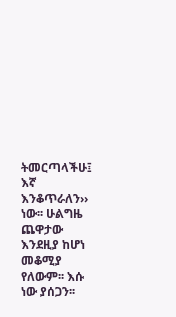ትመርጣላችሁ፤ እኛ እንቆጥራለን›› ነው፡፡ ሁልግዜ ጨዋታው እንደዚያ ከሆነ መቆሚያ የለውም፡፡ እሱ ነው ያሰጋን፡፡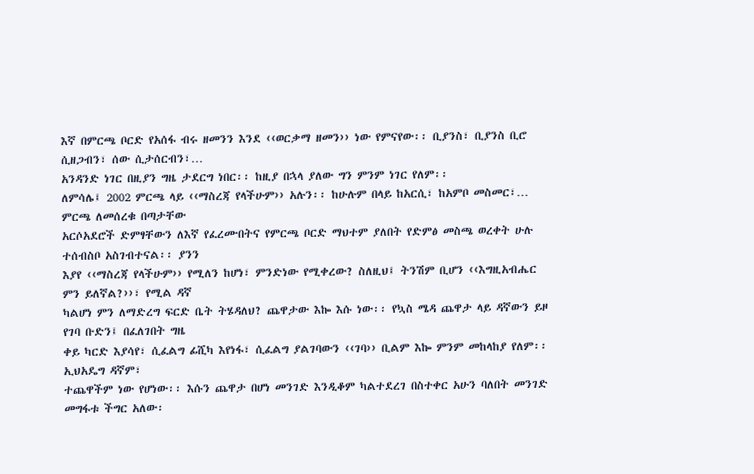እኛ በምርጫ ቦርድ የአሰፋ ብሩ ዘመንን እንደ ‹‹ወርቃማ ዘመን›› ነው የምናየው፡፡ ቢያንስ፣ ቢያንስ ቢሮ ሲዘጋብን፣ ሰው ሲታሰርብን፣…
አንዳንድ ነገር በዚያን ግዜ ታደርግ ነበር፡፡ ከዚያ በኋላ ያለው ግን ምንም ነገር የለም፡፡
ለምሳሌ፤ 2002 ምርጫ ላይ ‹‹ማስረጃ የላችሁም›› አሉን፡፡ ከሁሉም በላይ ከአርሲ፣ ከአምቦ መስመር፣… ምርጫ ለመሰረቁ በጣታቸው
አርሶአደሮች ድምፃቸውን ለእኛ የፈረሙበትና የምርጫ ቦርድ ማህተም ያለበት የድምፅ መስጫ ወረቀት ሁሉ ተሰብስቦ አስገብተናል፡፡ ያንን
እያየ ‹‹ማስረጃ የላችሁም›› የሚለን ከሆነ፣ ምንድነው የሚቀረው? ስለዚህ፤ ትንሽም ቢሆን ‹‹እግዚአብሔር ምን ይለኛል?››፣ የሚል ዳኛ
ካልሆነ ምን ለማድረግ ፍርድ ቤት ትሄዳለህ? ጨዋታው እኰ እሱ ነው፡፡ የኳስ ሜዳ ጨዋታ ላይ ዳኛውን ይዞ የገባ ቡድን፤ በፈለገበት ግዜ
ቀይ ካርድ እያሳየ፣ ሲፈልግ ፊሺካ እየነፋ፣ ሲፈልግ ያልገባውን ‹‹ገባ›› ቢልም እኰ ምንም መከላከያ የለም፡፡ ኢህአዴግ ዳኛም፣
ተጨዋችም ነው የሆነው፡፡ እሱን ጨዋታ በሆነ መንገድ እንዲቆም ካልተደረገ በስተቀር አሁን ባለበት መንገድ መግፋቱ ችግር አለው፡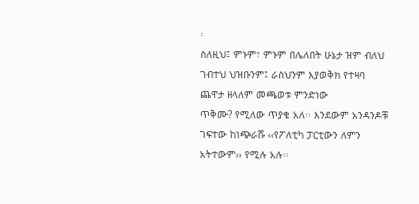፡
ስለዚህ፤ ምኑም፣ ምኑም በሌለበት ሁኔታ ዝም ብለህ ገብተህ ህዝቡንም፤ ራስህንም እያወቅክ የተዛባ ጨዋታ ዘላለም መጫወቱ ምንድነው
ጥቅሙ? የሚለው ጥያቄ አለ፡፡ እንደውም አንዳንዶቹ ገፍተው ከነጭራሹ ‹‹የፖለቲካ ፓርቲውን ለምን አትተውም›› የሚሉ አሉ፡፡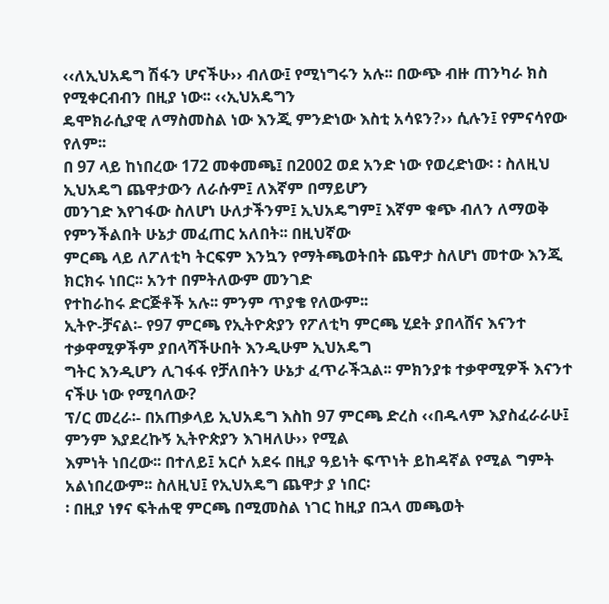‹‹ለኢህአዴግ ሽፋን ሆናችሁ›› ብለው፤ የሚነግሩን አሉ፡፡ በውጭ ብዙ ጠንካራ ክስ የሚቀርብብን በዚያ ነው፡፡ ‹‹ኢህአዴግን
ዴሞክራሲያዊ ለማስመስል ነው እንጂ ምንድነው እስቲ አሳዩን?›› ሲሉን፤ የምናሳየው የለም፡፡
በ 97 ላይ ከነበረው 172 መቀመጫ፤ በ2002 ወደ አንድ ነው የወረድነው፡ ፡ ስለዚህ ኢህአዴግ ጨዋታውን ለራሱም፤ ለእኛም በማይሆን
መንገድ እየገፋው ስለሆነ ሁለታችንም፤ ኢህአዴግም፤ እኛም ቁጭ ብለን ለማወቅ የምንችልበት ሁኔታ መፈጠር አለበት፡፡ በዚህኛው
ምርጫ ላይ ለፖለቲካ ትርፍም እንኳን የማትጫወትበት ጨዋታ ስለሆነ መተው እንጂ ክርክሩ ነበር፡፡ አንተ በምትለውም መንገድ
የተከራከሩ ድርጅቶች አሉ፡፡ ምንም ጥያቄ የለውም፡፡
ኢትዮ-ቻናል፡- የ97 ምርጫ የኢትዮጵያን የፖለቲካ ምርጫ ሂደት ያበላሸና እናንተ ተቃዋሚዎችም ያበላሻችሁበት እንዲሁም ኢህአዴግ
ግትር እንዲሆን ሊገፋፋ የቻለበትን ሁኔታ ፈጥራችኋል፡፡ ምክንያቱ ተቃዋሚዎች እናንተ ናችሁ ነው የሚባለው?
ፕ/ር መረራ፡- በአጠቃላይ ኢህአዴግ እስከ 97 ምርጫ ድረስ ‹‹በዱላም እያስፈራራሁ፤ ምንም እያደረኩኝ ኢትዮጵያን እገዛለሁ›› የሚል
እምነት ነበረው፡፡ በተለይ፤ አርሶ አደሩ በዚያ ዓይነት ፍጥነት ይከዳኛል የሚል ግምት አልነበረውም፡፡ ስለዚህ፤ የኢህአዴግ ጨዋታ ያ ነበር፡
፡ በዚያ ነፃና ፍትሐዊ ምርጫ በሚመስል ነገር ከዚያ በኋላ መጫወት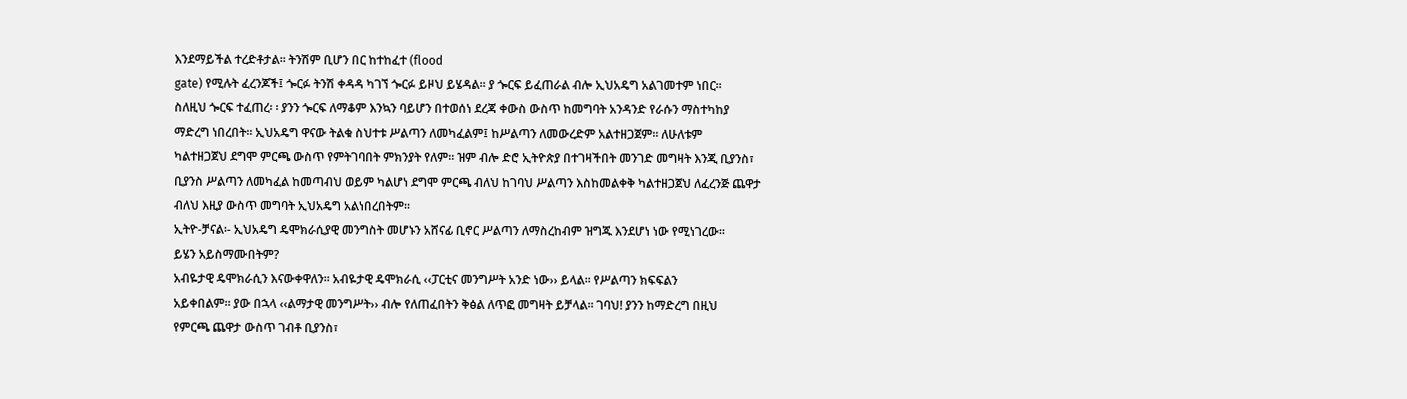እንደማይችል ተረድቶታል፡፡ ትንሽም ቢሆን በር ከተከፈተ (flood
gate) የሚሉት ፈረንጆች፤ ጐርፉ ትንሽ ቀዳዳ ካገኘ ጐርፉ ይዞህ ይሄዳል፡፡ ያ ጐርፍ ይፈጠራል ብሎ ኢህአዴግ አልገመተም ነበር፡፡
ስለዚህ ጐርፍ ተፈጠረ፡ ፡ ያንን ጐርፍ ለማቆም እንኳን ባይሆን በተወሰነ ደረጃ ቀውስ ውስጥ ከመግባት አንዳንድ የራሱን ማስተካከያ
ማድረግ ነበረበት፡፡ ኢህአዴግ ዋናው ትልቁ ስህተቱ ሥልጣን ለመካፈልም፤ ከሥልጣን ለመውረድም አልተዘጋጀም፡፡ ለሁለቱም
ካልተዘጋጀህ ደግሞ ምርጫ ውስጥ የምትገባበት ምክንያት የለም፡፡ ዝም ብሎ ድሮ ኢትዮጵያ በተገዛችበት መንገድ መግዛት እንጂ ቢያንስ፣
ቢያንስ ሥልጣን ለመካፈል ከመጣብህ ወይም ካልሆነ ደግሞ ምርጫ ብለህ ከገባህ ሥልጣን እስከመልቀቅ ካልተዘጋጀህ ለፈረንጅ ጨዋታ
ብለህ እዚያ ውስጥ መግባት ኢህአዴግ አልነበረበትም፡፡
ኢትዮ-ቻናል፡- ኢህአዴግ ዴሞክራሲያዊ መንግስት መሆኑን አሸናፊ ቢኖር ሥልጣን ለማስረከብም ዝግጁ እንደሆነ ነው የሚነገረው፡፡
ይሄን አይስማሙበትም?
አብዬታዊ ዴሞክራሲን እናውቀዋለን፡፡ አብዬታዊ ዴሞክራሲ ‹‹ፓርቲና መንግሥት አንድ ነው›› ይላል፡፡ የሥልጣን ክፍፍልን
አይቀበልም፡፡ ያው በኋላ ‹‹ልማታዊ መንግሥት›› ብሎ የለጠፈበትን ቅፅል ለጥፎ መግዛት ይቻላል፡፡ ገባህ! ያንን ከማድረግ በዚህ
የምርጫ ጨዋታ ውስጥ ገብቶ ቢያንስ፣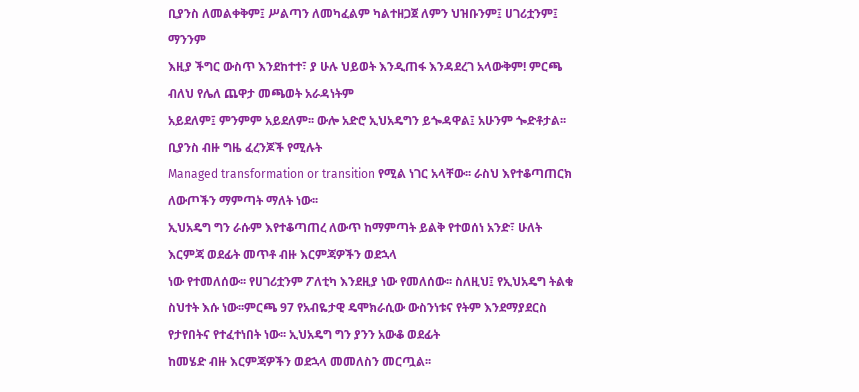ቢያንስ ለመልቀቅም፤ ሥልጣን ለመካፈልም ካልተዘጋጀ ለምን ህዝቡንም፤ ሀገሪቷንም፤ ማንንም
እዚያ ችግር ውስጥ እንደከተተ፣ ያ ሁሉ ህይወት እንዲጠፋ እንዳደረገ አላውቅም! ምርጫ ብለህ የሌለ ጨዋታ መጫወት አራዳነትም
አይደለም፤ ምንምም አይደለም፡፡ ውሎ አድሮ ኢህአዴግን ይጐዳዋል፤ አሁንም ጐድቶታል፡፡ ቢያንስ ብዙ ግዜ ፈረንጆች የሚሉት
Managed transformation or transition የሚል ነገር አላቸው፡፡ ራስህ እየተቆጣጠርክ ለውጦችን ማምጣት ማለት ነው፡፡
ኢህአዴግ ግን ራሱም እየተቆጣጠረ ለውጥ ከማምጣት ይልቅ የተወሰነ አንድ፣ ሁለት እርምጃ ወደፊት መጥቶ ብዙ እርምጃዎችን ወደኋላ
ነው የተመለሰው፡፡ የሀገሪቷንም ፖለቲካ እንደዚያ ነው የመለሰው፡፡ ስለዚህ፤ የኢህአዴግ ትልቁ ስህተት እሱ ነው፡፡ምርጫ 97 የአብዬታዊ ዴሞክራሲው ውስንነቱና የትም እንደማያደርስ የታየበትና የተፈተነበት ነው፡፡ ኢህአዴግ ግን ያንን አውቆ ወደፊት
ከመሄድ ብዙ እርምጃዎችን ወደኋላ መመለስን መርጧል፡፡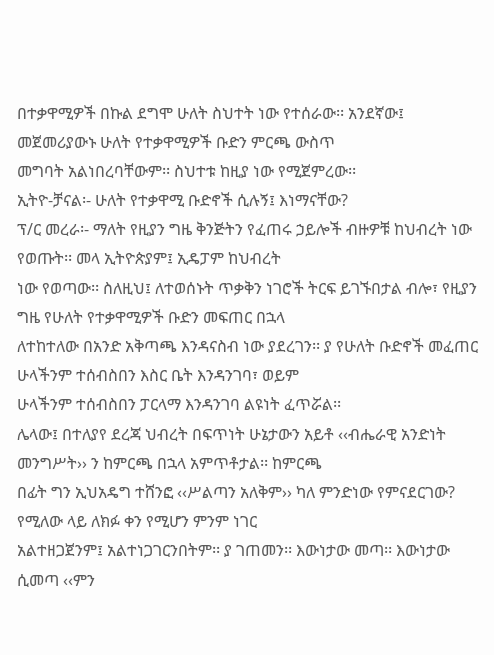በተቃዋሚዎች በኩል ደግሞ ሁለት ስህተት ነው የተሰራው፡፡ አንደኛው፤ መጀመሪያውኑ ሁለት የተቃዋሚዎች ቡድን ምርጫ ውስጥ
መግባት አልነበረባቸውም፡፡ ስህተቱ ከዚያ ነው የሚጀምረው፡፡
ኢትዮ-ቻናል፡- ሁለት የተቃዋሚ ቡድኖች ሲሉኝ፤ እነማናቸው?
ፕ/ር መረራ፡- ማለት የዚያን ግዜ ቅንጅትን የፈጠሩ ኃይሎች ብዙዎቹ ከህብረት ነው የወጡት፡፡ መላ ኢትዮጵያም፤ ኢዴፓም ከህብረት
ነው የወጣው፡፡ ስለዚህ፤ ለተወሰኑት ጥቃቅን ነገሮች ትርፍ ይገኙበታል ብሎ፣ የዚያን ግዜ የሁለት የተቃዋሚዎች ቡድን መፍጠር በኋላ
ለተከተለው በአንድ አቅጣጫ እንዳናስብ ነው ያደረገን፡፡ ያ የሁለት ቡድኖች መፈጠር ሁላችንም ተሰብስበን እስር ቤት እንዳንገባ፣ ወይም
ሁላችንም ተሰብስበን ፓርላማ እንዳንገባ ልዩነት ፈጥሯል፡፡
ሌላው፤ በተለያየ ደረጃ ህብረት በፍጥነት ሁኔታውን አይቶ ‹‹ብሔራዊ አንድነት መንግሥት›› ን ከምርጫ በኋላ አምጥቶታል፡፡ ከምርጫ
በፊት ግን ኢህአዴግ ተሸንፎ ‹‹ሥልጣን አለቅም›› ካለ ምንድነው የምናደርገው? የሚለው ላይ ለክፉ ቀን የሚሆን ምንም ነገር
አልተዘጋጀንም፤ አልተነጋገርንበትም፡፡ ያ ገጠመን፡፡ እውነታው መጣ፡፡ እውነታው ሲመጣ ‹‹ምን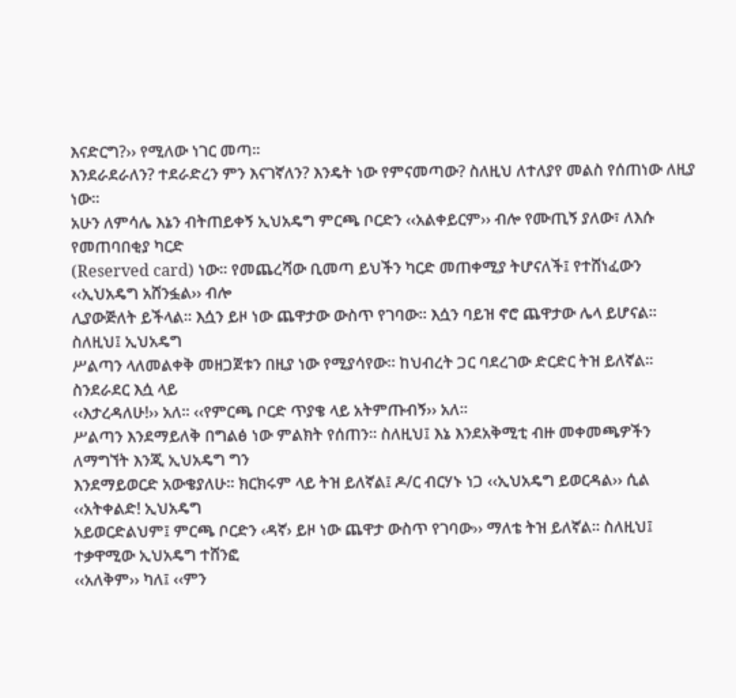እናድርግ?›› የሚለው ነገር መጣ፡፡
እንደራደራለን? ተደራድረን ምን እናገኛለን? እንዴት ነው የምናመጣው? ስለዚህ ለተለያየ መልስ የሰጠነው ለዚያ ነው፡፡
አሁን ለምሳሌ እኔን ብትጠይቀኝ ኢህአዴግ ምርጫ ቦርድን ‹‹አልቀይርም›› ብሎ የሙጢኝ ያለው፣ ለእሱ የመጠባበቂያ ካርድ
(Reserved card) ነው፡፡ የመጨረሻው ቢመጣ ይህችን ካርድ መጠቀሚያ ትሆናለች፤ የተሸነፈውን ‹‹ኢህአዴግ አሸንፏል›› ብሎ
ሊያውጅለት ይችላል፡፡ እሷን ይዞ ነው ጨዋታው ውስጥ የገባው፡፡ እሷን ባይዝ ኖሮ ጨዋታው ሌላ ይሆናል፡፡ ስለዚህ፤ ኢህአዴግ
ሥልጣን ላለመልቀቅ መዘጋጀቱን በዚያ ነው የሚያሳየው፡፡ ከህብረት ጋር ባደረገው ድርድር ትዝ ይለኛል፡፡ ስንደራደር እሷ ላይ
‹‹እታረዳለሁ!›› አለ፡፡ ‹‹የምርጫ ቦርድ ጥያቄ ላይ አትምጡብኝ›› አለ፡፡
ሥልጣን እንደማይለቅ በግልፅ ነው ምልክት የሰጠን፡፡ ስለዚህ፤ እኔ እንደአቅሚቲ ብዙ መቀመጫዎችን ለማግኘት እንጂ ኢህአዴግ ግን
እንደማይወርድ አውቄያለሁ፡፡ ክርክሩም ላይ ትዝ ይለኛል፤ ዶ/ር ብርሃኑ ነጋ ‹‹ኢህአዴግ ይወርዳል›› ሲል ‹‹አትቀልድ! ኢህአዴግ
አይወርድልህም፤ ምርጫ ቦርድን ‹ዳኛ› ይዞ ነው ጨዋታ ውስጥ የገባው›› ማለቴ ትዝ ይለኛል፡፡ ስለዚህ፤ ተቃዋሚው ኢህአዴግ ተሸንፎ
‹‹አለቅም›› ካለ፤ ‹‹ምን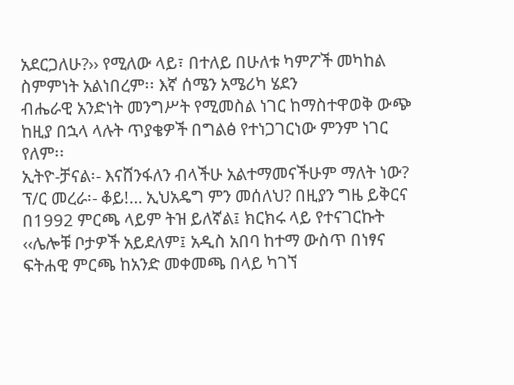አደርጋለሁ?›› የሚለው ላይ፣ በተለይ በሁለቱ ካምፖች መካከል ስምምነት አልነበረም፡፡ እኛ ሰሜን አሜሪካ ሄደን
ብሔራዊ አንድነት መንግሥት የሚመስል ነገር ከማስተዋወቅ ውጭ ከዚያ በኋላ ላሉት ጥያቄዎች በግልፅ የተነጋገርነው ምንም ነገር
የለም፡፡
ኢትዮ-ቻናል፡- እናሸንፋለን ብላችሁ አልተማመናችሁም ማለት ነው?
ፕ/ር መረራ፡- ቆይ!… ኢህአዴግ ምን መሰለህ? በዚያን ግዜ ይቅርና በ1992 ምርጫ ላይም ትዝ ይለኛል፤ ክርክሩ ላይ የተናገርኩት
‹‹ሌሎቹ ቦታዎች አይደለም፤ አዲስ አበባ ከተማ ውስጥ በነፃና ፍትሐዊ ምርጫ ከአንድ መቀመጫ በላይ ካገኘ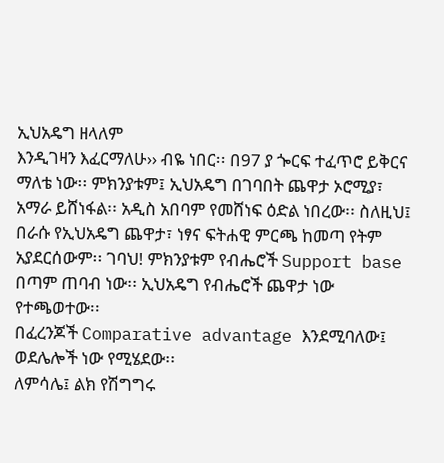ኢህአዴግ ዘላለም
እንዲገዛን እፈርማለሁ›› ብዬ ነበር፡፡ በ97 ያ ጐርፍ ተፈጥሮ ይቅርና ማለቴ ነው፡፡ ምክንያቱም፤ ኢህአዴግ በገባበት ጨዋታ ኦሮሚያ፣
አማራ ይሸነፋል፡፡ አዲስ አበባም የመሸነፍ ዕድል ነበረው፡፡ ስለዚህ፤ በራሱ የኢህአዴግ ጨዋታ፣ ነፃና ፍትሐዊ ምርጫ ከመጣ የትም
አያደርሰውም፡፡ ገባህ! ምክንያቱም የብሔሮች Support base በጣም ጠባብ ነው፡፡ ኢህአዴግ የብሔሮች ጨዋታ ነው የተጫወተው፡፡
በፈረንጆች Comparative advantage እንደሚባለው፤ ወደሌሎች ነው የሚሄደው፡፡
ለምሳሌ፤ ልክ የሽግግሩ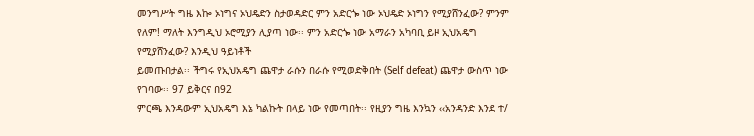መንግሥት ግዜ እኰ ኦነግና ኦህዴድን ስታወዳድር ምን አድርጐ ነው ኦህዴድ ኦነግን የሚያሸንፈው? ምንም
የለም! ማለት እንግዲህ ኦሮሚያን ሊያጣ ነው፡፡ ምን አድርጐ ነው አማራን አካባቢ ይዞ ኢህአዴግ የሚያሸንፈው? እንዲህ ዓይነቶች
ይመጡበታል፡፡ ችግሩ የኢህአዴግ ጨዋታ ራሱን በራሱ የሚወድቅበት (Self defeat) ጨዋታ ውስጥ ነው የገባው፡፡ 97 ይቅርና በ92
ምርጫ እንዳውም ኢህአዴግ እኔ ካልኩት በላይ ነው የመጣበት፡፡ የዚያን ግዜ እንኳን ‹‹አንዳንድ እንደ ተ/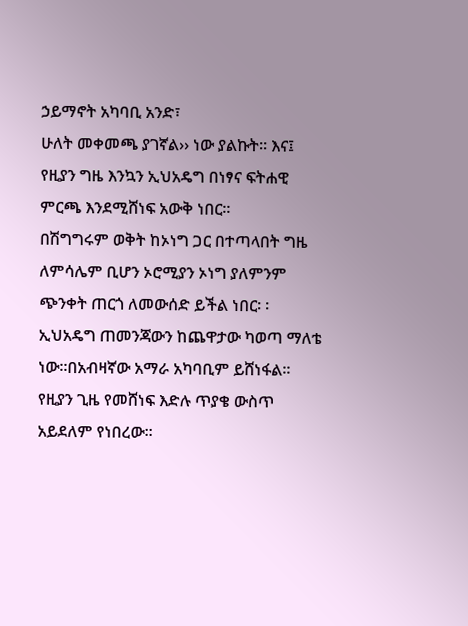ኃይማኖት አካባቢ አንድ፣
ሁለት መቀመጫ ያገኛል›› ነው ያልኩት፡፡ እና፤ የዚያን ግዜ እንኳን ኢህአዴግ በነፃና ፍትሐዊ ምርጫ እንደሚሸነፍ አውቅ ነበር፡፡
በሽግግሩም ወቅት ከኦነግ ጋር በተጣላበት ግዜ ለምሳሌም ቢሆን ኦሮሚያን ኦነግ ያለምንም ጭንቀት ጠርጎ ለመውሰድ ይችል ነበር፡ ፡
ኢህአዴግ ጠመንጃውን ከጨዋታው ካወጣ ማለቴ ነው፡፡በአብዛኛው አማራ አካባቢም ይሸነፋል፡፡ የዚያን ጊዜ የመሸነፍ እድሉ ጥያቄ ውስጥ አይደለም የነበረው፡፡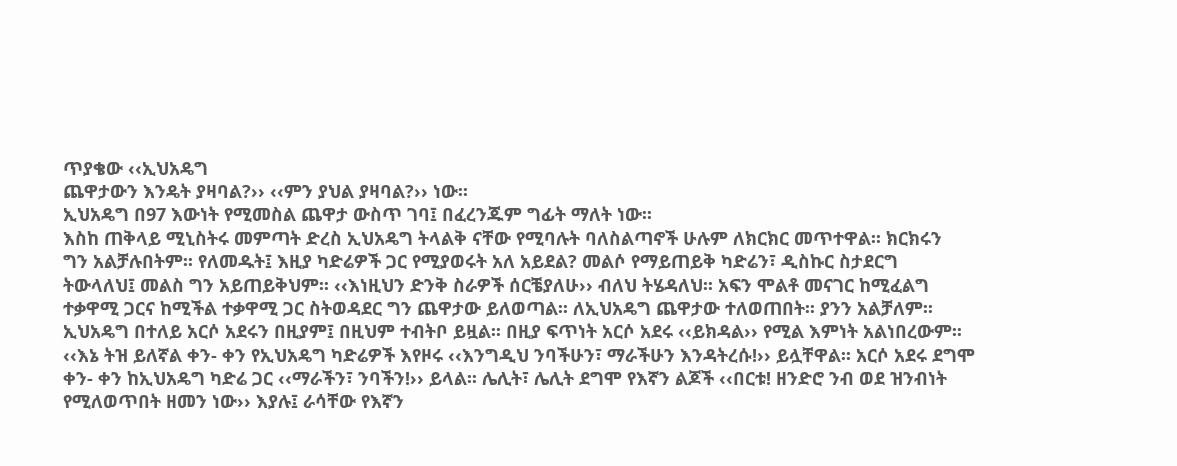ጥያቄው ‹‹ኢህአዴግ
ጨዋታውን እንዴት ያዛባል?›› ‹‹ምን ያህል ያዛባል?›› ነው፡፡
ኢህአዴግ በ97 እውነት የሚመስል ጨዋታ ውስጥ ገባ፤ በፈረንጁም ግፊት ማለት ነው፡፡
እስከ ጠቅላይ ሚኒስትሩ መምጣት ድረስ ኢህአዴግ ትላልቅ ናቸው የሚባሉት ባለስልጣኖች ሁሉም ለክርክር መጥተዋል፡፡ ክርክሩን
ግን አልቻሉበትም፡፡ የለመዱት፤ እዚያ ካድሬዎች ጋር የሚያወሩት አለ አይደል? መልሶ የማይጠይቅ ካድሬን፣ ዲስኩር ስታደርግ
ትውላለህ፤ መልስ ግን አይጠይቅህም፡፡ ‹‹እነዚህን ድንቅ ስራዎች ሰርቼያለሁ›› ብለህ ትሄዳለህ፡፡ አፍን ሞልቶ መናገር ከሚፈልግ
ተቃዋሚ ጋርና ከሚችል ተቃዋሚ ጋር ስትወዳደር ግን ጨዋታው ይለወጣል፡፡ ለኢህአዴግ ጨዋታው ተለወጠበት፡፡ ያንን አልቻለም፡፡
ኢህአዴግ በተለይ አርሶ አደሩን በዚያም፤ በዚህም ተብትቦ ይዟል፡፡ በዚያ ፍጥነት አርሶ አደሩ ‹‹ይክዳል›› የሚል እምነት አልነበረውም፡፡
‹‹እኔ ትዝ ይለኛል ቀን- ቀን የኢህአዴግ ካድሬዎች እየዞሩ ‹‹እንግዲህ ንባችሁን፣ ማራችሁን እንዳትረሱ!›› ይሏቸዋል፡፡ አርሶ አደሩ ደግሞ
ቀን- ቀን ከኢህአዴግ ካድሬ ጋር ‹‹ማራችን፣ ንባችን!›› ይላል፡፡ ሌሊት፣ ሌሊት ደግሞ የእኛን ልጆች ‹‹በርቱ! ዘንድሮ ንብ ወደ ዝንብነት
የሚለወጥበት ዘመን ነው›› እያሉ፤ ራሳቸው የእኛን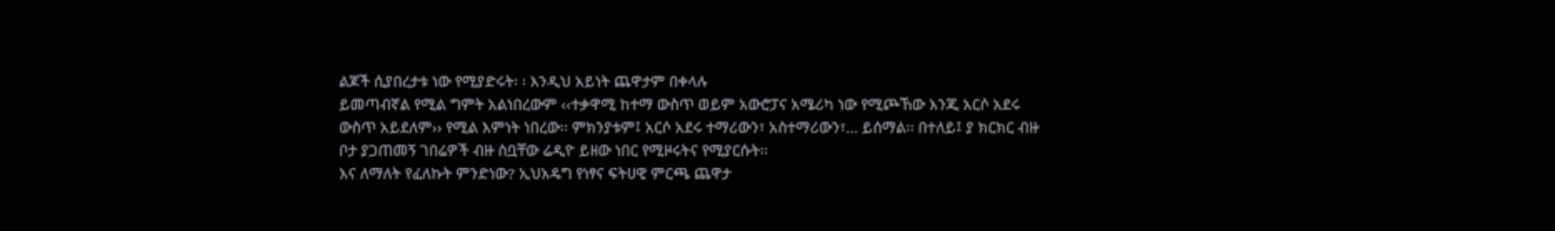ልጆች ሲያበረታቱ ነው የሚያድሩት፡ ፡ እንዲህ አይነት ጨዋታም በቀላሉ
ይመጣብኛል የሚል ግምት አልነበረውም ‹‹ተቃዋሚ ከተማ ውስጥ ወይም አውሮፓና አሜሪካ ነው የሚጮኸው እንጂ አርሶ አደሩ
ውስጥ አይደለም›› የሚል እምነት ነበረው፡፡ ምክንያቱም፤ አርሶ አደሩ ተማሪውን፣ አስተማሪውን፣… ይሰማል፡፡ በተለይ፤ ያ ክርክር ብዙ
ቦታ ያጋጠመኝ ገበሬዎች ብዙ ስቧቸው ሬዲዮ ይዘው ነበር የሚዞሩትና የሚያርሱት፡፡
እና ለማለት የፈለኩት ምንድነው? ኢህአዴግ የነፃና ፍትሀዊ ምርጫ ጨዋታ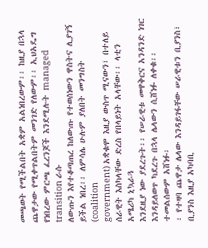መጫወት የሚችልበት አቋም አልነበረውም፡፡ ከዚያ በኋላ
ጨዋታው የሚቀጥልበትም መንገድ የለውም፡፡ ኢህአዴግ የነበረው ምርጫ ፈረንጆች እንደሚሉት managed transition ራሱ
ለውጡን እየተቆጣጠረ ከለውጡ የተወሰነውን ዋስትና ሊያገኝ ይችል ነበረ፡፡ ለምሳሌ ሁሉም ያለበት መንግስት (coalition
government) አቋቁሞ እዚያ ውስጥ ሚናውን፣ በተለይ ሰራዊት እስካላቸው ድረስ የበላይነት አላቸው፡፡ ላቲን አሜሪካ ኒኳራጓ
እንደዚያ ነው ያደረጉት፡፡ የሠራዊቱ መዋቅርና አንዳንድ ነገር እንዳይለወጥ ካደረጉ በኋላ ሌላውን ሲሸነፉ ለቀቁ፡፡ ተመልሰውም አሸነፉ፡
፡ የተዛባ ጨዋታ ሌላው እንዳይገፋቸው ሠራዊቱን ቢያንስ፣ ቢያንስ እዚያ አካባቢ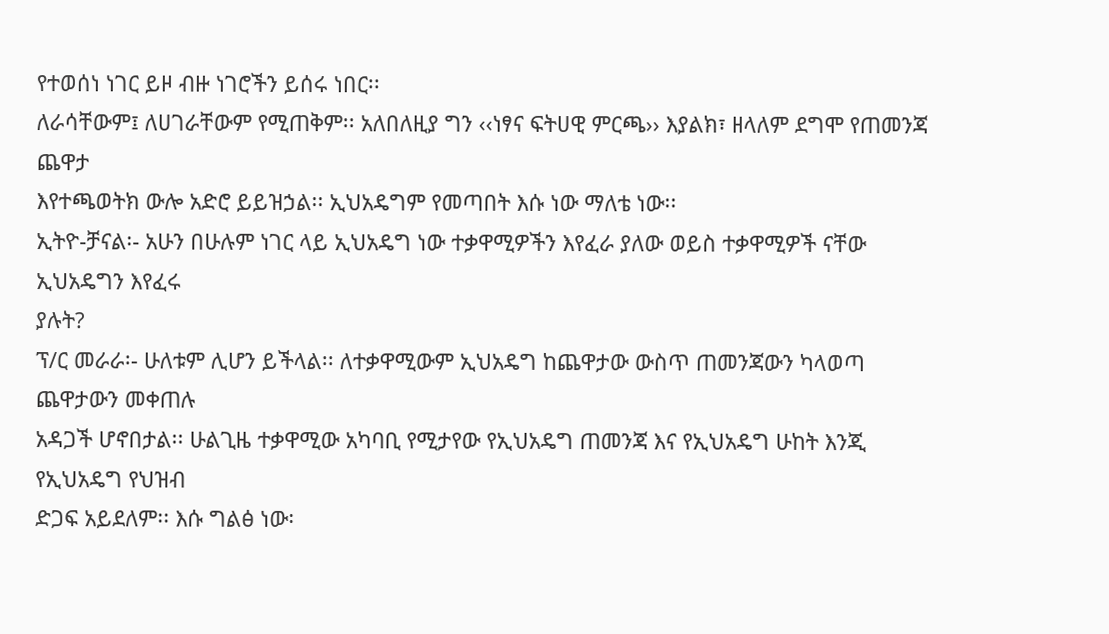የተወሰነ ነገር ይዞ ብዙ ነገሮችን ይሰሩ ነበር፡፡
ለራሳቸውም፤ ለሀገራቸውም የሚጠቅም፡፡ አለበለዚያ ግን ‹‹ነፃና ፍትሀዊ ምርጫ›› እያልክ፣ ዘላለም ደግሞ የጠመንጃ ጨዋታ
እየተጫወትክ ውሎ አድሮ ይይዝኃል፡፡ ኢህአዴግም የመጣበት እሱ ነው ማለቴ ነው፡፡
ኢትዮ-ቻናል፡- አሁን በሁሉም ነገር ላይ ኢህአዴግ ነው ተቃዋሚዎችን እየፈራ ያለው ወይስ ተቃዋሚዎች ናቸው ኢህአዴግን እየፈሩ
ያሉት?
ፕ/ር መራራ፡- ሁለቱም ሊሆን ይችላል፡፡ ለተቃዋሚውም ኢህአዴግ ከጨዋታው ውስጥ ጠመንጃውን ካላወጣ ጨዋታውን መቀጠሉ
አዳጋች ሆኖበታል፡፡ ሁልጊዜ ተቃዋሚው አካባቢ የሚታየው የኢህአዴግ ጠመንጃ እና የኢህአዴግ ሁከት እንጂ የኢህአዴግ የህዝብ
ድጋፍ አይደለም፡፡ እሱ ግልፅ ነው፡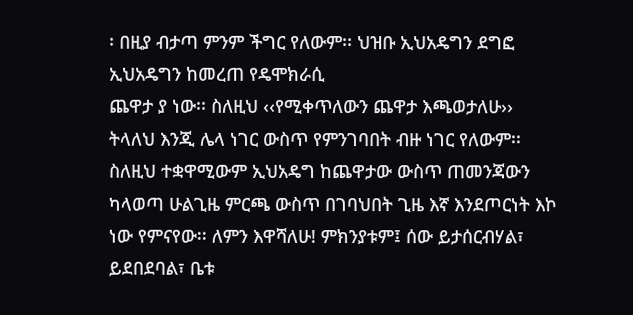፡ በዚያ ብታጣ ምንም ችግር የለውም፡፡ ህዝቡ ኢህአዴግን ደግፎ ኢህአዴግን ከመረጠ የዴሞክራሲ
ጨዋታ ያ ነው፡፡ ስለዚህ ‹‹የሚቀጥለውን ጨዋታ እጫወታለሁ›› ትላለህ እንጂ ሌላ ነገር ውስጥ የምንገባበት ብዙ ነገር የለውም፡፡
ስለዚህ ተቋዋሚውም ኢህአዴግ ከጨዋታው ውስጥ ጠመንጃውን ካላወጣ ሁልጊዜ ምርጫ ውስጥ በገባህበት ጊዜ እኛ እንደጦርነት እኮ
ነው የምናየው፡፡ ለምን እዋሻለሁ! ምክንያቱም፤ ሰው ይታሰርብሃል፣ ይደበደባል፣ ቤቱ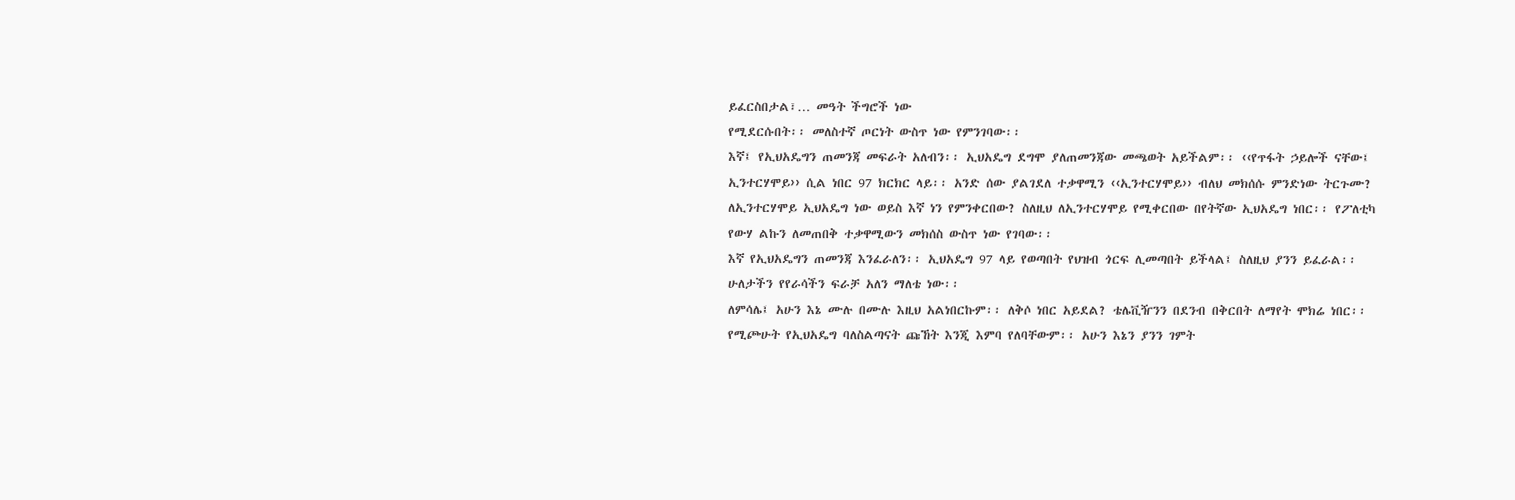ይፈርስበታል፣… መዓት ችግሮች ነው
የሚደርሱበት፡፡ መለስተኛ ጦርነት ውስጥ ነው የምንገባው፡፡
እኛ፤ የኢህአዴግን ጠመንጃ መፍራት አለብን፡፡ ኢህአዴግ ደግሞ ያለጠመንጃው መጫወት አይችልም፡፡ ‹‹የጥፋት ኃይሎች ናቸው፤
ኢንተርሃሞይ›› ሲል ነበር 97 ክርክር ላይ፡፡ አንድ ሰው ያልገደለ ተቃዋሚን ‹‹ኢንተርሃሞይ›› ብለህ መክሰሱ ምንድነው ትርጉሙ?
ለኢንተርሃሞይ ኢህአዴግ ነው ወይስ እኛ ነን የምንቀርበው? ስለዚህ ለኢንተርሃሞይ የሚቀርበው በየትኛው ኢህአዴግ ነበር፡፡ የፖለቲካ
የውሃ ልኩን ለመጠበቅ ተቃዋሚውን መክሰስ ውስጥ ነው የገባው፡፡
እኛ የኢህአዴግን ጠመንጃ እንፈራለን፡፡ ኢህአዴግ 97 ላይ የወጣበት የህዝብ ጎርፍ ሊመጣበት ይችላል፤ ስለዚህ ያንን ይፈራል፡፡
ሁለታችን የየራሳችን ፍራቻ አለን ማለቴ ነው፡፡
ለምሳሌ፤ አሁን እኔ ሙሉ በሙሉ እዚህ አልነበርኩም፡፡ ለቅሶ ነበር አይደል? ቴሌቪዥንን በደንብ በቅርበት ለማየት ሞክሬ ነበር፡፡
የሚጮሁት የኢህአዴግ ባለስልጣናት ጩኸት እንጂ እምባ የለባቸውም፡፡ አሁን እኔን ያንን ገምት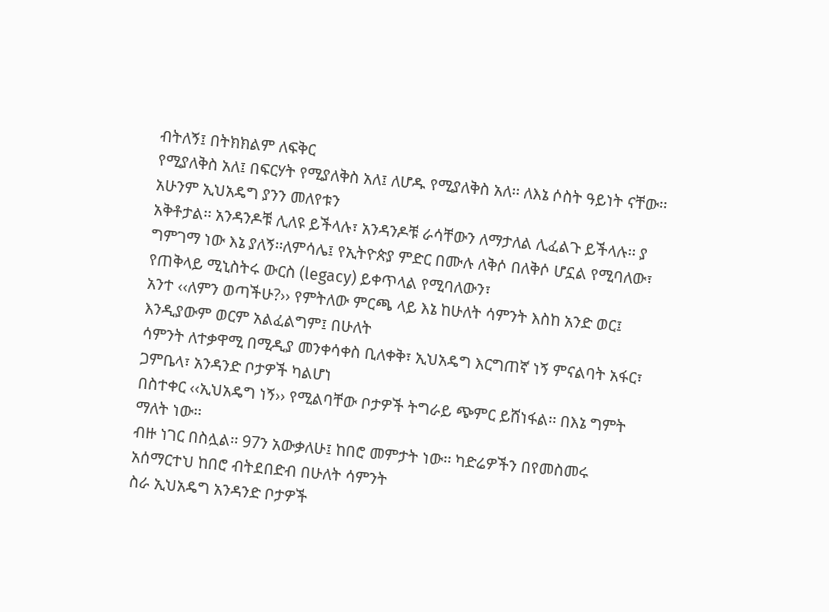ብትለኝ፤ በትክክልም ለፍቅር
የሚያለቅስ አለ፤ በፍርሃት የሚያለቅስ አለ፤ ለሆዱ የሚያለቅስ አለ፡፡ ለእኔ ሶስት ዓይነት ናቸው፡፡ አሁንም ኢህአዴግ ያንን መለየቱን
አቅቶታል፡፡ አንዳንዶቹ ሊለዩ ይችላሉ፣ አንዳንዶቹ ራሳቸውን ለማታለል ሊፈልጉ ይችላሉ፡፡ ያ ግምገማ ነው እኔ ያለኝ፡፡ለምሳሌ፤ የኢትዮጵያ ምድር በሙሉ ለቅሶ በለቅሶ ሆኗል የሚባለው፣ የጠቅላይ ሚኒስትሩ ውርስ (legacy) ይቀጥላል የሚባለውን፣
አንተ ‹‹ለምን ወጣችሁ?›› የምትለው ምርጫ ላይ እኔ ከሁለት ሳምንት እስከ አንድ ወር፤ እንዲያውም ወርም አልፈልግም፤ በሁለት
ሳምንት ለተቃዋሚ በሚዲያ መንቀሳቀስ ቢለቀቅ፣ ኢህአዴግ እርግጠኛ ነኝ ምናልባት አፋር፣ ጋምቤላ፣ አንዳንድ ቦታዎች ካልሆነ
በስተቀር ‹‹ኢህአዴግ ነኝ›› የሚልባቸው ቦታዎች ትግራይ ጭምር ይሸነፋል፡፡ በእኔ ግምት ማለት ነው፡፡
ብዙ ነገር በስሏል፡፡ 97ን አውቃለሁ፤ ከበሮ መምታት ነው፡፡ ካድሬዎችን በየመስመሩ አሰማርተህ ከበሮ ብትደበድብ በሁለት ሳምንት
ስራ ኢህአዴግ አንዳንድ ቦታዎች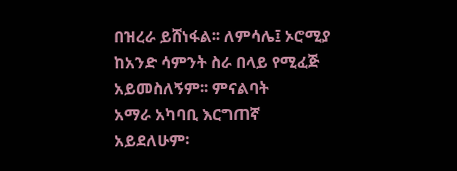በዝረራ ይሸነፋል፡፡ ለምሳሌ፤ ኦሮሚያ ከአንድ ሳምንት ስራ በላይ የሚፈጅ አይመስለኝም፡፡ ምናልባት
አማራ አካባቢ እርግጠኛ አይደለሁም፡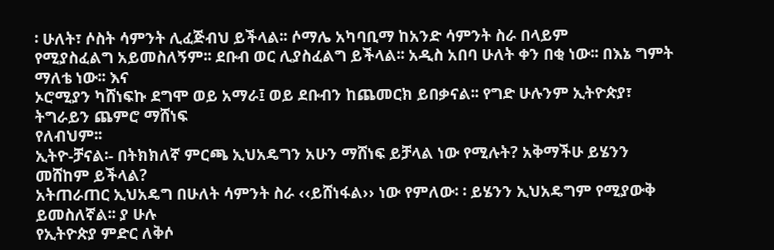፡ ሁለት፣ ሶስት ሳምንት ሊፈጅብህ ይችላል፡፡ ሶማሌ አካባቢማ ከአንድ ሳምንት ስራ በላይም
የሚያስፈልግ አይመስለኝም፡፡ ደቡብ ወር ሊያስፈልግ ይችላል፡፡ አዲስ አበባ ሁለት ቀን በቂ ነው፡፡ በእኔ ግምት ማለቴ ነው፡፡ እና
ኦሮሚያን ካሸነፍኩ ደግሞ ወይ አማራ፤ ወይ ደቡብን ከጨመርክ ይበቃናል፡፡ የግድ ሁሉንም ኢትዮጵያ፣ ትግራይን ጨምሮ ማሸነፍ
የለብህም፡፡
ኢትዮ-ቻናል፡- በትክክለኛ ምርጫ ኢህአዴግን አሁን ማሸነፍ ይቻላል ነው የሚሉት? አቅማችሁ ይሄንን መሸከም ይችላል?
አትጠራጠር ኢህአዴግ በሁለት ሳምንት ስራ ‹‹ይሸነፋል›› ነው የምለው፡ ፡ ይሄንን ኢህአዴግም የሚያውቅ ይመስለኛል፡፡ ያ ሁሉ
የኢትዮጵያ ምድር ለቅሶ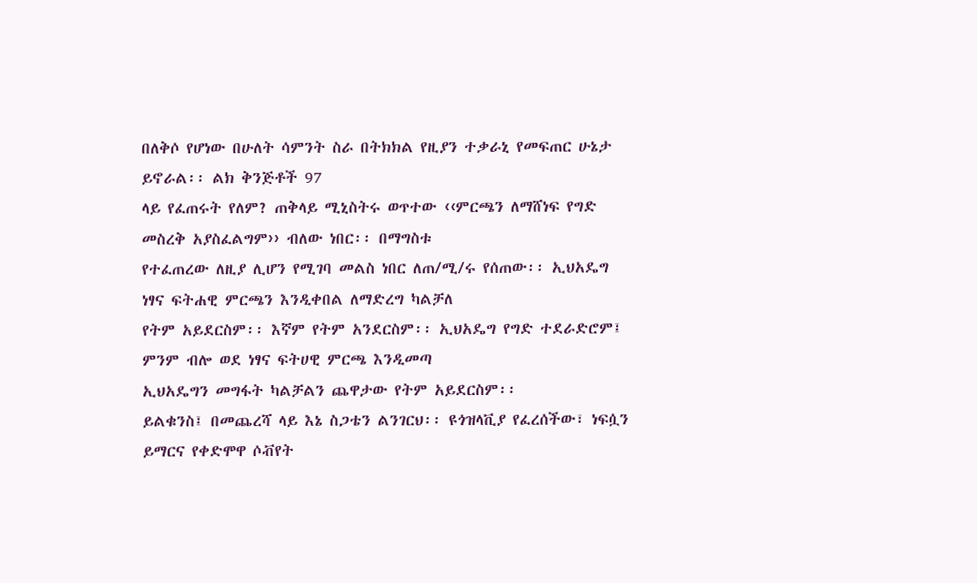በለቅሶ የሆነው በሁለት ሳምንት ስራ በትክክል የዚያን ተቃራኒ የመፍጠር ሁኔታ ይኖራል፡፡ ልክ ቅንጅቶች 97
ላይ የፈጠሩት የለም? ጠቅላይ ሚኒስትሩ ወጥተው ‹‹ምርጫን ለማሸነፍ የግድ መስረቅ አያስፈልግም›› ብለው ነበር፡፡ በማግስቱ
የተፈጠረው ለዚያ ሊሆን የሚገባ መልስ ነበር ለጠ/ሚ/ሩ የሰጠው፡፡ ኢህአዴግ ነፃና ፍትሐዊ ምርጫን እንዲቀበል ለማድረግ ካልቻለ
የትም አይደርስም፡፡ እኛም የትም አንደርስም፡፡ ኢህአዴግ የግድ ተደራድሮም፤ ምንም ብሎ ወደ ነፃና ፍትሀዊ ምርጫ እንዲመጣ
ኢህአዴግን መግፋት ካልቻልን ጨዋታው የትም አይደርስም፡፡
ይልቁንስ፤ በመጨረሻ ላይ እኔ ስጋቴን ልንገርህ፡፡ ዩጎዝላቪያ የፈረሰችው፣ ነፍሷን ይማርና የቀድሞዋ ሶቭየት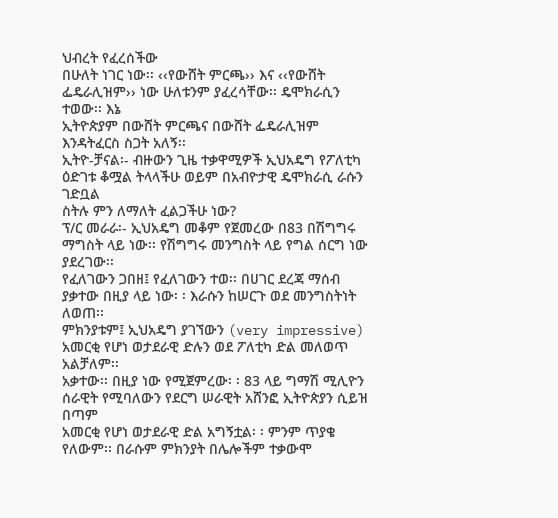ህብረት የፈረሰችው
በሁለት ነገር ነው፡፡ ‹‹የውሸት ምርጫ›› እና ‹‹የውሸት ፌዴራሊዝም›› ነው ሁለቱንም ያፈረሳቸው፡፡ ዴሞክራሲን ተወው፡፡ እኔ
ኢትዮጵያም በውሸት ምርጫና በውሸት ፌዴራሊዝም እንዳትፈርስ ስጋት አለኝ፡፡
ኢትዮ-ቻናል፡- ብዙውን ጊዜ ተቃዋሚዎች ኢህአዴግ የፖለቲካ ዕድገቱ ቆሟል ትላላችሁ ወይም በአብዮታዊ ዴሞክራሲ ራሱን ገድቧል
ስትሉ ምን ለማለት ፈልጋችሁ ነው?
ፕ/ር መራራ፡- ኢህአዴግ መቆም የጀመረው በ83 በሽግግሩ ማግስት ላይ ነው፡፡ የሽግግሩ መንግስት ላይ የግል ሰርግ ነው ያደረገው፡፡
የፈለገውን ጋበዘ፤ የፈለገውን ተወ፡፡ በሀገር ደረጃ ማሰብ ያቃተው በዚያ ላይ ነው፡ ፡ እራሱን ከሠርጉ ወደ መንግስትነት ለወጠ፡፡
ምክንያቱም፤ ኢህአዴግ ያገኘውን (very impressive) አመርቂ የሆነ ወታደራዊ ድሉን ወደ ፖለቲካ ድል መለወጥ አልቻለም፡፡
አቃተው፡፡ በዚያ ነው የሚጀምረው፡ ፡ 83 ላይ ግማሽ ሚሊዮን ሰራዊት የሚባለውን የደርግ ሠራዊት አሸንፎ ኢትዮጵያን ሲይዝ በጣም
አመርቂ የሆነ ወታደራዊ ድል አግኝቷል፡ ፡ ምንም ጥያቄ የለውም፡፡ በራሱም ምክንያት በሌሎችም ተቃውሞ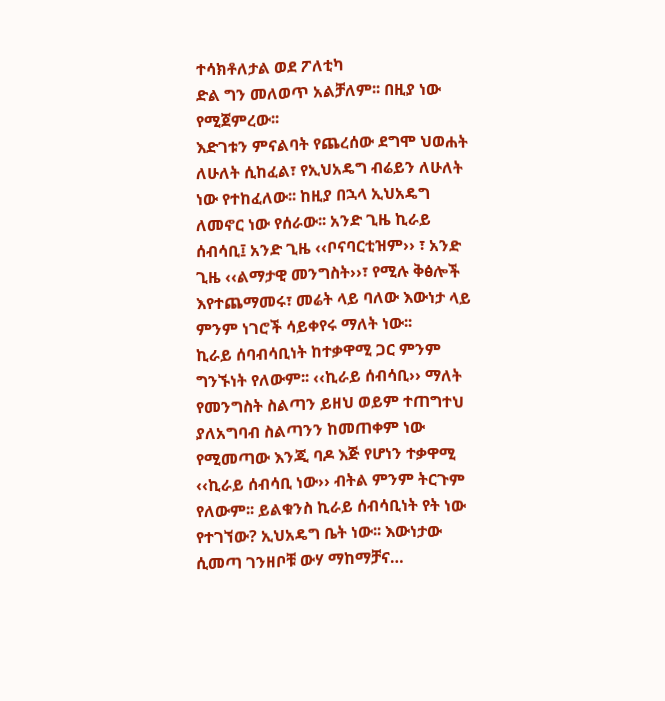ተሳክቶለታል ወደ ፖለቲካ
ድል ግን መለወጥ አልቻለም፡፡ በዚያ ነው የሚጀምረው፡፡
እድገቱን ምናልባት የጨረሰው ደግሞ ህወሐት ለሁለት ሲከፈል፣ የኢህአዴግ ብሬይን ለሁለት ነው የተከፈለው፡፡ ከዚያ በኋላ ኢህአዴግ
ለመኖር ነው የሰራው፡፡ አንድ ጊዜ ኪራይ ሰብሳቢ፤ አንድ ጊዜ ‹‹ቦናባርቲዝም›› ፣ አንድ ጊዜ ‹‹ልማታዊ መንግስት››፣ የሚሉ ቅፅሎች
እየተጨማመሩ፣ መሬት ላይ ባለው እውነታ ላይ ምንም ነገሮች ሳይቀየሩ ማለት ነው፡፡
ኪራይ ሰባብሳቢነት ከተቃዋሚ ጋር ምንም ግንኙነት የለውም፡፡ ‹‹ኪራይ ሰብሳቢ›› ማለት የመንግስት ስልጣን ይዘህ ወይም ተጠግተህ
ያለአግባብ ስልጣንን ከመጠቀም ነው የሚመጣው እንጂ ባዶ እጅ የሆነን ተቃዋሚ ‹‹ኪራይ ሰብሳቢ ነው›› ብትል ምንም ትርጉም
የለውም፡፡ ይልቁንስ ኪራይ ሰብሳቢነት የት ነው የተገኘው? ኢህአዴግ ቤት ነው፡፡ እውነታው ሲመጣ ገንዘቦቹ ውሃ ማከማቻና…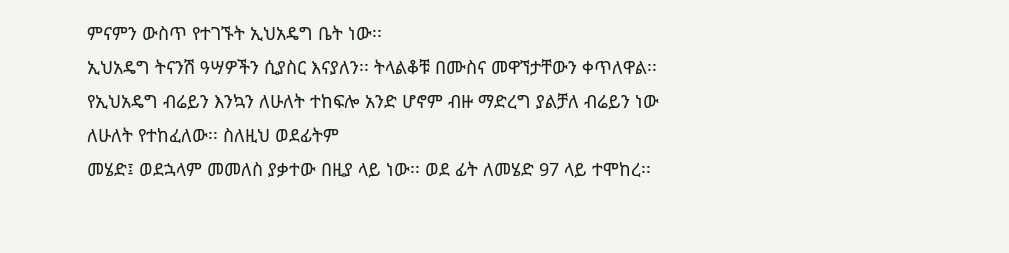ምናምን ውስጥ የተገኙት ኢህአዴግ ቤት ነው፡፡
ኢህአዴግ ትናንሽ ዓሣዎችን ሲያስር እናያለን፡፡ ትላልቆቹ በሙስና መዋኘታቸውን ቀጥለዋል፡፡
የኢህአዴግ ብሬይን እንኳን ለሁለት ተከፍሎ አንድ ሆኖም ብዙ ማድረግ ያልቻለ ብሬይን ነው ለሁለት የተከፈለው፡፡ ስለዚህ ወደፊትም
መሄድ፤ ወደኋላም መመለስ ያቃተው በዚያ ላይ ነው፡፡ ወደ ፊት ለመሄድ 97 ላይ ተሞከረ፡፡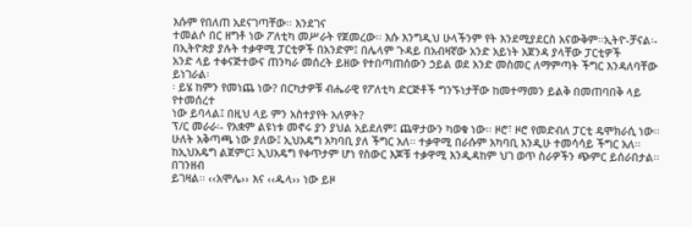እሱም የበለጠ አደናገጣቸው፡፡ እንደገና
ተመልሶ በር ዘግቶ ነው ፖለቲካ መሥራት የጀመረው፡፡ እሱ እንግዲህ ሁላችንም የት እንደሚያደርስ አናውቅም፡፡ኢትዮ-ቻናል፡- በኢትዮጵያ ያሉት ተቃዋሚ ፓርቲዎች በአንድም፤ በሌላም ጉዳይ በአብዛኛው አንድ አይነት አጀንዳ ያላቸው ፓርቲዎች
አንድ ላይ ተቀናጅተውና ጠንካራ መሰረት ይዘው የተበጣጠሰውን ኃይል ወደ አንድ መስመር ለማምጣት ችግር እንዳለባቸው ይነገራል፡
፡ ይሄ ከምን የመነጨ ነው? በርካታዎቹ ብሔራዊ የፖለቲካ ድርጅቶች ግንኙነታቸው ከመተማመን ይልቅ በመጠባበቅ ላይ የተመሰረተ
ነው ይባላል፤ በዚህ ላይ ምን አስተያየት አለዎት?
ፕ/ር መራራ፡- የአቋም ልዩነቱ መኖሩ ያን ያህል አይደለም፤ ጨዋታውን ካወቁ ነው፡፡ ዞሮ፣ ዞሮ የመድብለ ፓርቲ ዴሞክራሲ ነው፡፡
ሁለት አቅጣጫ ነው ያለው፤ ኢህአዴግ አካባቢ ያለ ችግር አለ፡፡ ተቃዋሚ በራሱም አካባቢ እንዲሁ ተመሳሳይ ችግር አለ፡፡
ከኢህአዴግ ልጀምር፤ ኢህአዴግ የቀጥታም ሆነ የስውር እጆቹ ተቃዋሚ እንዲዳከም ህገ ወጥ ስራዎችን ጭምር ይሰራበታል፡፡ በገንዘብ
ይገዛል፡፡ ‹‹አሞሌ›› እና ‹‹ዱላ›› ነው ይዞ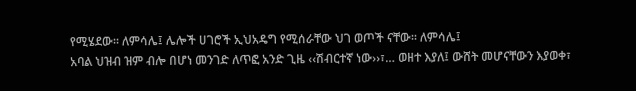የሚሄደው፡፡ ለምሳሌ፤ ሌሎች ሀገሮች ኢህአዴግ የሚሰራቸው ህገ ወጦች ናቸው፡፡ ለምሳሌ፤
አባል ህዝብ ዝም ብሎ በሆነ መንገድ ለጥፎ አንድ ጊዜ ‹‹ሽብርተኛ ነው››፣… ወዘተ እያለ፤ ውሸት መሆናቸውን እያወቀ፣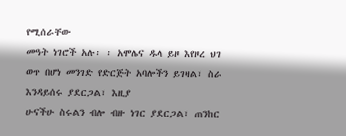የሚሰራቸው
መዓት ነገሮች አሉ፡ ፡ አሞሌና ዱላ ይዞ እየዞረ ህገ ወጥ በሆነ መንገድ የድርጅት አባሎችን ይገዛል፣ ስራ እንዳይሰሩ ያደርጋል፣ እዚያ
ሁናችሁ ስሩልን ብሎ ብዙ ነገር ያደርጋል፣ ጠንከር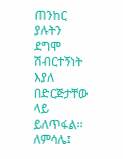ጠንከር ያሉትን ደግሞ ሽብርተኝነት እያለ በድርጅታቸው ላይ ይለጥፋል፡፡
ለምሳሌ፤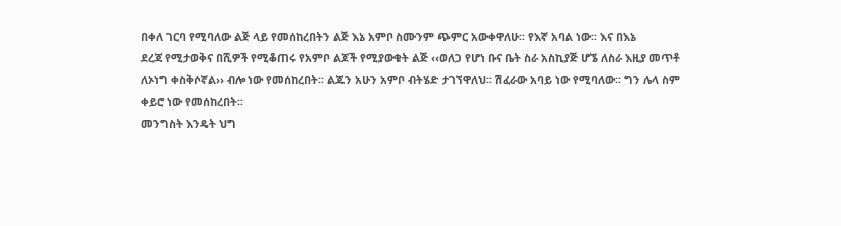በቀለ ገርባ የሚባለው ልጅ ላይ የመሰከረበትን ልጅ እኔ አምቦ ስሙንም ጭምር አውቀዋለሁ፡፡ የእኛ አባል ነው፡፡ እና በእኔ
ደረጃ የሚታወቅና በሺዎች የሚቆጠሩ የአምቦ ልጆች የሚያውቁት ልጅ ‹‹ወለጋ የሆነ ቡና ቤት ስራ አስኪያጅ ሆኜ ለስራ እዚያ መጥቶ
ለኦነግ ቀስቅሶኛል›› ብሎ ነው የመሰከረበት፡፡ ልጁን አሁን አምቦ ብትሄድ ታገኘዋለህ፡፡ ሽፈራው አባይ ነው የሚባለው፡፡ ግን ሌላ ስም
ቀይሮ ነው የመሰከረበት፡፡
መንግስት እንዴት ህግ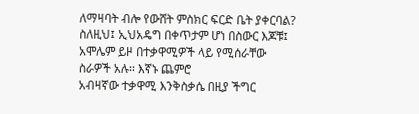ለማዛባት ብሎ የውሸት ምስክር ፍርድ ቤት ያቀርባል?
ስለዚህ፤ ኢህአዴግ በቀጥታም ሆነ በስውር እጆቹ፤ አሞሌም ይዞ በተቃዋሚዎች ላይ የሚሰራቸው ስራዎች አሉ፡፡ እኛኑ ጨምሮ
አብዛኛው ተቃዋሚ እንቅስቃሴ በዚያ ችግር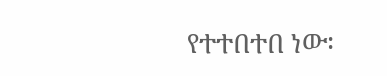የተተበተበ ነው፡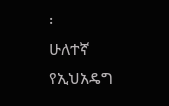፡
ሁለተኛ የኢህአዴግ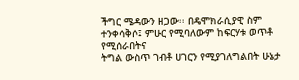ችግር ሜዳውን ዘጋው፡፡ በዴሞክራሲያዊ ስም ተንቀሳቅሶ፤ ምሁር የሚባለውም ከፍርሃቱ ወጥቶ የሚሰራበትና
ትግል ውስጥ ገብቶ ሀገርን የሚያገለግልበት ሁኔታ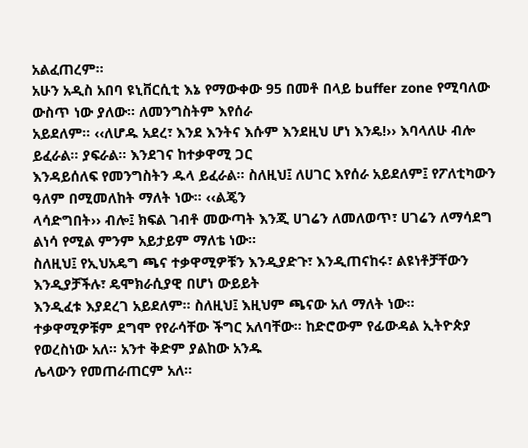አልፈጠረም፡፡
አሁን አዲስ አበባ ዩኒቨርሲቲ እኔ የማውቀው 95 በመቶ በላይ buffer zone የሚባለው ውስጥ ነው ያለው፡፡ ለመንግስትም እየሰራ
አይደለም፡፡ ‹‹ለሆዱ አደረ፣ እንደ እንትና እሱም እንደዚህ ሆነ እንዴ!›› እባላለሁ ብሎ ይፈራል፡፡ ያፍራል፡፡ እንደገና ከተቃዋሚ ጋር
እንዳይሰለፍ የመንግስትን ዱላ ይፈራል፡፡ ስለዚህ፤ ለሀገር እየሰራ አይደለም፤ የፖለቲካውን ዓለም በሚመለከት ማለት ነው፡፡ ‹‹ልጄን
ላሳድግበት›› ብሎ፤ ክፍል ገብቶ መውጣት እንጂ ሀገሬን ለመለወጥ፣ ሀገሬን ለማሳደግ ልነሳ የሚል ምንም አይታይም ማለቴ ነው፡፡
ስለዚህ፤ የኢህአዴግ ጫና ተቃዋሚዎቹን እንዲያድጉ፣ እንዲጠናከሩ፣ ልዩነቶቻቸውን እንዲያቻችሉ፣ ዴሞክራሲያዊ በሆነ ውይይት
እንዲፈቱ እያደረገ አይደለም፡፡ ስለዚህ፤ እዚህም ጫናው አለ ማለት ነው፡፡
ተቃዋሚዎቹም ደግሞ የየራሳቸው ችግር አለባቸው፡፡ ከድሮውም የፊውዳል ኢትዮጵያ የወረስነው አለ፡፡ አንተ ቅድም ያልከው አንዱ
ሌላውን የመጠራጠርም አለ፡፡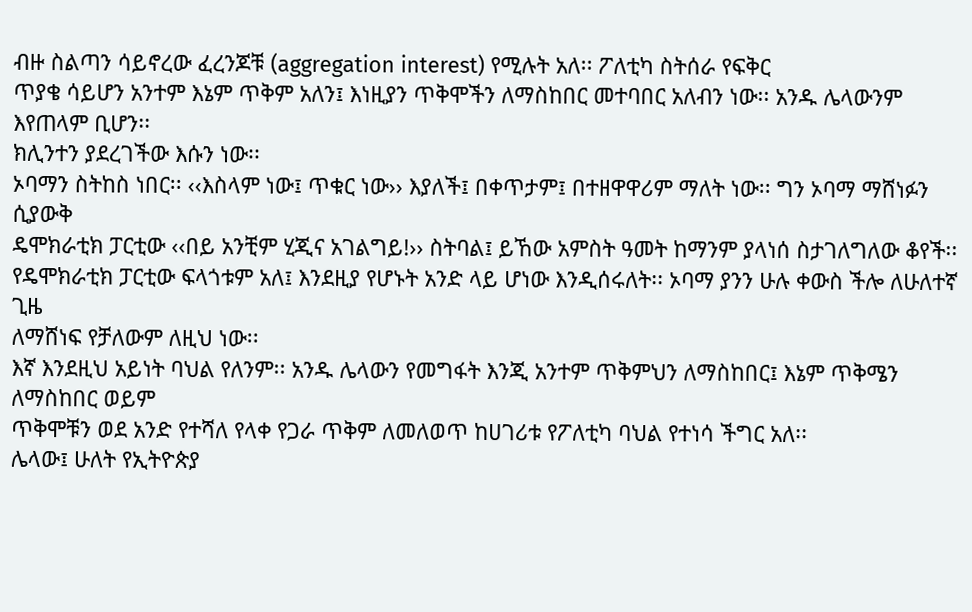ብዙ ስልጣን ሳይኖረው ፈረንጆቹ (aggregation interest) የሚሉት አለ፡፡ ፖለቲካ ስትሰራ የፍቅር
ጥያቄ ሳይሆን አንተም እኔም ጥቅም አለን፤ እነዚያን ጥቅሞችን ለማስከበር መተባበር አለብን ነው፡፡ አንዱ ሌላውንም እየጠላም ቢሆን፡፡
ክሊንተን ያደረገችው እሱን ነው፡፡
ኦባማን ስትከስ ነበር፡፡ ‹‹እስላም ነው፤ ጥቁር ነው›› እያለች፤ በቀጥታም፤ በተዘዋዋሪም ማለት ነው፡፡ ግን ኦባማ ማሸነፉን ሲያውቅ
ዴሞክራቲክ ፓርቲው ‹‹በይ አንቺም ሂጂና አገልግይ!›› ስትባል፤ ይኸው አምስት ዓመት ከማንም ያላነሰ ስታገለግለው ቆየች፡፡
የዴሞክራቲክ ፓርቲው ፍላጎቱም አለ፤ እንደዚያ የሆኑት አንድ ላይ ሆነው እንዲሰሩለት፡፡ ኦባማ ያንን ሁሉ ቀውስ ችሎ ለሁለተኛ ጊዜ
ለማሸነፍ የቻለውም ለዚህ ነው፡፡
እኛ እንደዚህ አይነት ባህል የለንም፡፡ አንዱ ሌላውን የመግፋት እንጂ አንተም ጥቅምህን ለማስከበር፤ እኔም ጥቅሜን ለማስከበር ወይም
ጥቅሞቹን ወደ አንድ የተሻለ የላቀ የጋራ ጥቅም ለመለወጥ ከሀገሪቱ የፖለቲካ ባህል የተነሳ ችግር አለ፡፡
ሌላው፤ ሁለት የኢትዮጵያ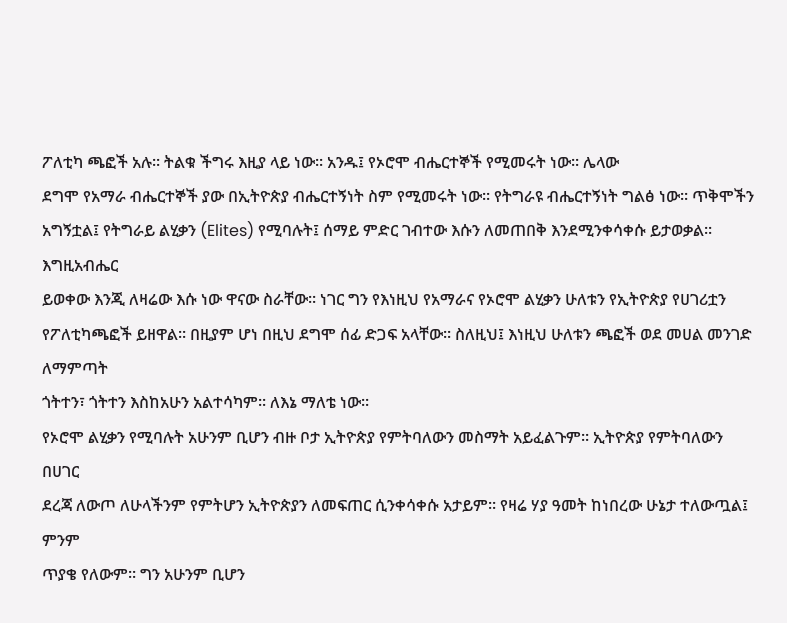ፖለቲካ ጫፎች አሉ፡፡ ትልቁ ችግሩ እዚያ ላይ ነው፡፡ አንዱ፤ የኦሮሞ ብሔርተኞች የሚመሩት ነው፡፡ ሌላው
ደግሞ የአማራ ብሔርተኞች ያው በኢትዮጵያ ብሔርተኝነት ስም የሚመሩት ነው፡፡ የትግራዩ ብሔርተኝነት ግልፅ ነው፡፡ ጥቅሞችን
አግኝቷል፤ የትግራይ ልሂቃን (Elites) የሚባሉት፤ ሰማይ ምድር ገብተው እሱን ለመጠበቅ እንደሚንቀሳቀሱ ይታወቃል፡፡ እግዚአብሔር
ይወቀው እንጂ ለዛሬው እሱ ነው ዋናው ስራቸው፡፡ ነገር ግን የእነዚህ የአማራና የኦሮሞ ልሂቃን ሁለቱን የኢትዮጵያ የሀገሪቷን የፖለቲካጫፎች ይዘዋል፡፡ በዚያም ሆነ በዚህ ደግሞ ሰፊ ድጋፍ አላቸው፡፡ ስለዚህ፤ እነዚህ ሁለቱን ጫፎች ወደ መሀል መንገድ ለማምጣት
ጎትተን፣ ጎትተን እስከአሁን አልተሳካም፡፡ ለእኔ ማለቴ ነው፡፡
የኦሮሞ ልሂቃን የሚባሉት አሁንም ቢሆን ብዙ ቦታ ኢትዮጵያ የምትባለውን መስማት አይፈልጉም፡፡ ኢትዮጵያ የምትባለውን በሀገር
ደረጃ ለውጦ ለሁላችንም የምትሆን ኢትዮጵያን ለመፍጠር ሲንቀሳቀሱ አታይም፡፡ የዛሬ ሃያ ዓመት ከነበረው ሁኔታ ተለውጧል፤ ምንም
ጥያቄ የለውም፡፡ ግን አሁንም ቢሆን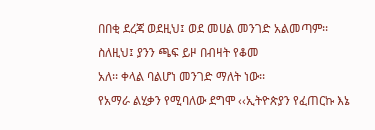በበቂ ደረጃ ወደዚህ፤ ወደ መሀል መንገድ አልመጣም፡፡ ስለዚህ፤ ያንን ጫፍ ይዞ በብዛት የቆመ
አለ፡፡ ቀላል ባልሆነ መንገድ ማለት ነው፡፡
የአማራ ልሂቃን የሚባለው ደግሞ ‹‹ኢትዮጵያን የፈጠርኩ እኔ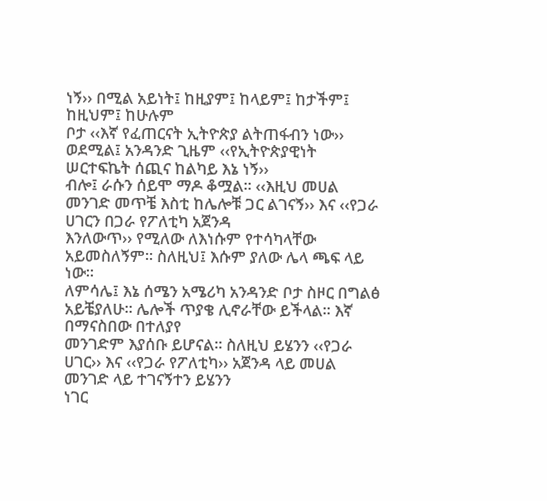ነኝ›› በሚል አይነት፤ ከዚያም፤ ከላይም፤ ከታችም፤ ከዚህም፤ ከሁሉም
ቦታ ‹‹እኛ የፈጠርናት ኢትዮጵያ ልትጠፋብን ነው›› ወደሚል፤ አንዳንድ ጊዜም ‹‹የኢትዮጵያዊነት ሠርተፍኬት ሰጪና ከልካይ እኔ ነኝ››
ብሎ፤ ራሱን ሰይሞ ማዶ ቆሟል፡፡ ‹‹እዚህ መሀል መንገድ መጥቼ እስቲ ከሌሎቹ ጋር ልገናኝ›› እና ‹‹የጋራ ሀገርን በጋራ የፖለቲካ አጀንዳ
እንለውጥ›› የሚለው ለእነሱም የተሳካላቸው አይመስለኝም፡፡ ስለዚህ፤ እሱም ያለው ሌላ ጫፍ ላይ ነው፡፡
ለምሳሌ፤ እኔ ሰሜን አሜሪካ አንዳንድ ቦታ ስዞር በግልፅ አይቼያለሁ፡፡ ሌሎች ጥያቄ ሊኖራቸው ይችላል፡፡ እኛ በማናስበው በተለያየ
መንገድም እያሰቡ ይሆናል፡፡ ስለዚህ ይሄንን ‹‹የጋራ ሀገር›› እና ‹‹የጋራ የፖለቲካ›› አጀንዳ ላይ መሀል መንገድ ላይ ተገናኝተን ይሄንን
ነገር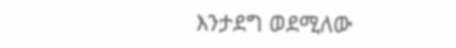እንታደግ ወደሚለው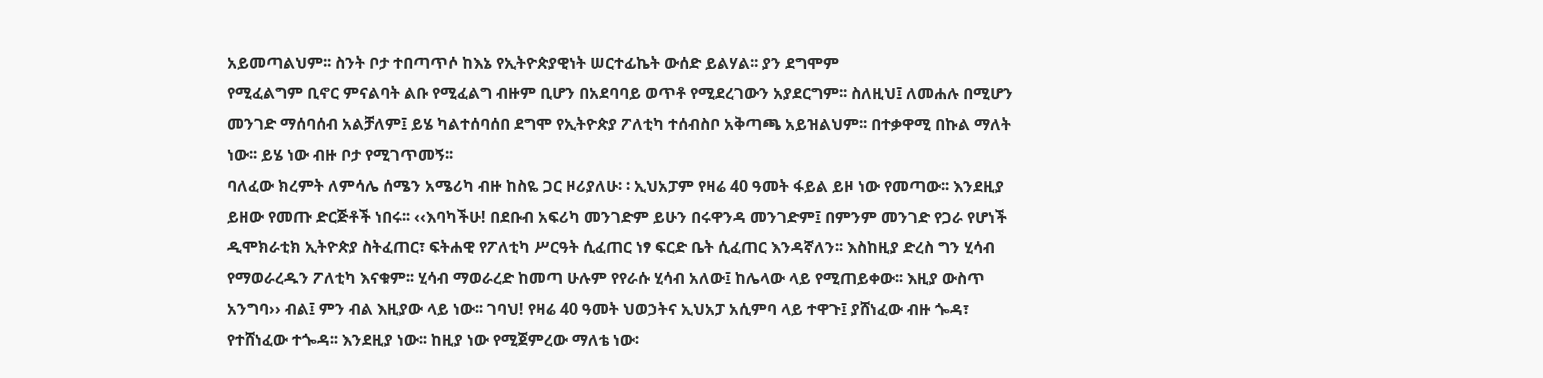አይመጣልህም፡፡ ስንት ቦታ ተበጣጥሶ ከእኔ የኢትዮጵያዊነት ሠርተፊኬት ውሰድ ይልሃል፡፡ ያን ደግሞም
የሚፈልግም ቢኖር ምናልባት ልቡ የሚፈልግ ብዙም ቢሆን በአደባባይ ወጥቶ የሚደረገውን አያደርግም፡፡ ስለዚህ፤ ለመሐሉ በሚሆን
መንገድ ማሰባሰብ አልቻለም፤ ይሄ ካልተሰባሰበ ደግሞ የኢትዮጵያ ፖለቲካ ተሰብስቦ አቅጣጫ አይዝልህም፡፡ በተቃዋሚ በኩል ማለት
ነው፡፡ ይሄ ነው ብዙ ቦታ የሚገጥመኝ፡፡
ባለፈው ክረምት ለምሳሌ ሰሜን አሜሪካ ብዙ ከስዬ ጋር ዞሪያለሁ፡ ፡ ኢህአፓም የዛሬ 40 ዓመት ፋይል ይዞ ነው የመጣው፡፡ እንደዚያ
ይዘው የመጡ ድርጅቶች ነበሩ፡፡ ‹‹እባካችሁ! በደቡብ አፍሪካ መንገድም ይሁን በሩዋንዳ መንገድም፤ በምንም መንገድ የጋራ የሆነች
ዲሞክራቲክ ኢትዮጵያ ስትፈጠር፣ ፍትሐዊ የፖለቲካ ሥርዓት ሲፈጠር ነፃ ፍርድ ቤት ሲፈጠር እንዳኛለን፡፡ እስከዚያ ድረስ ግን ሂሳብ
የማወራረዱን ፖለቲካ እናቁም፡፡ ሂሳብ ማወራረድ ከመጣ ሁሉም የየራሱ ሂሳብ አለው፤ ከሌላው ላይ የሚጠይቀው፡፡ እዚያ ውስጥ
አንግባ›› ብል፤ ምን ብል እዚያው ላይ ነው፡፡ ገባህ! የዛሬ 40 ዓመት ህወኃትና ኢህአፓ አሲምባ ላይ ተዋጉ፤ ያሸነፈው ብዙ ጐዳ፣
የተሸነፈው ተጐዳ፡፡ እንደዚያ ነው፡፡ ከዚያ ነው የሚጀምረው ማለቴ ነው፡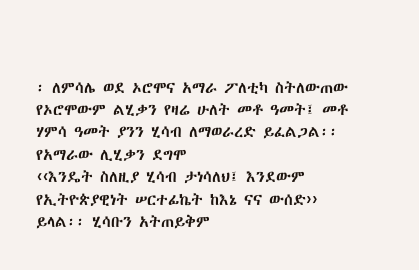፡ ለምሳሌ ወደ ኦሮሞና አማራ ፖለቲካ ስትለውጠው
የኦሮሞውም ልሂቃን የዛሬ ሁለት መቶ ዓመት፤ መቶ ሃምሳ ዓመት ያንን ሂሳብ ለማወራረድ ይፈልጋል፡፡ የአማራው ሊሂቃን ደግሞ
‹‹እንዴት ስለዚያ ሂሳብ ታነሳለህ፤ እንደውም የኢትዮጵያዊነት ሠርተፊኬት ከእኔ ናና ውሰድ›› ይላል፡፡ ሂሳቡን አትጠይቅም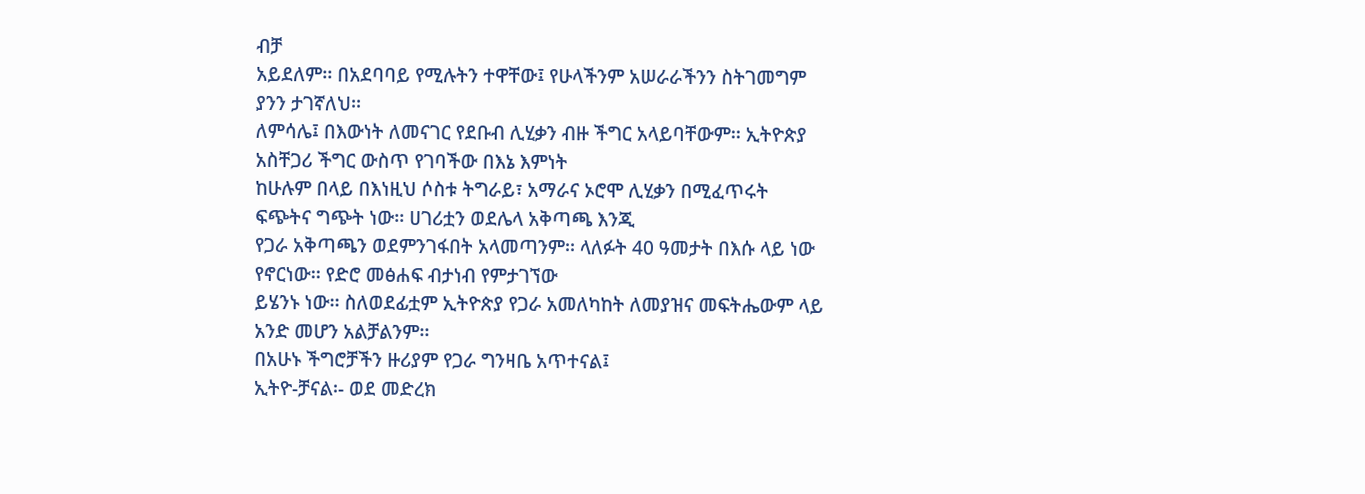ብቻ
አይደለም፡፡ በአደባባይ የሚሉትን ተዋቸው፤ የሁላችንም አሠራራችንን ስትገመግም ያንን ታገኛለህ፡፡
ለምሳሌ፤ በእውነት ለመናገር የደቡብ ሊሂቃን ብዙ ችግር አላይባቸውም፡፡ ኢትዮጵያ አስቸጋሪ ችግር ውስጥ የገባችው በእኔ እምነት
ከሁሉም በላይ በእነዚህ ሶስቱ ትግራይ፣ አማራና ኦሮሞ ሊሂቃን በሚፈጥሩት ፍጭትና ግጭት ነው፡፡ ሀገሪቷን ወደሌላ አቅጣጫ እንጂ
የጋራ አቅጣጫን ወደምንገፋበት አላመጣንም፡፡ ላለፉት 40 ዓመታት በእሱ ላይ ነው የኖርነው፡፡ የድሮ መፅሐፍ ብታነብ የምታገኘው
ይሄንኑ ነው፡፡ ስለወደፊቷም ኢትዮጵያ የጋራ አመለካከት ለመያዝና መፍትሔውም ላይ አንድ መሆን አልቻልንም፡፡
በአሁኑ ችግሮቻችን ዙሪያም የጋራ ግንዛቤ አጥተናል፤
ኢትዮ-ቻናል፡- ወደ መድረክ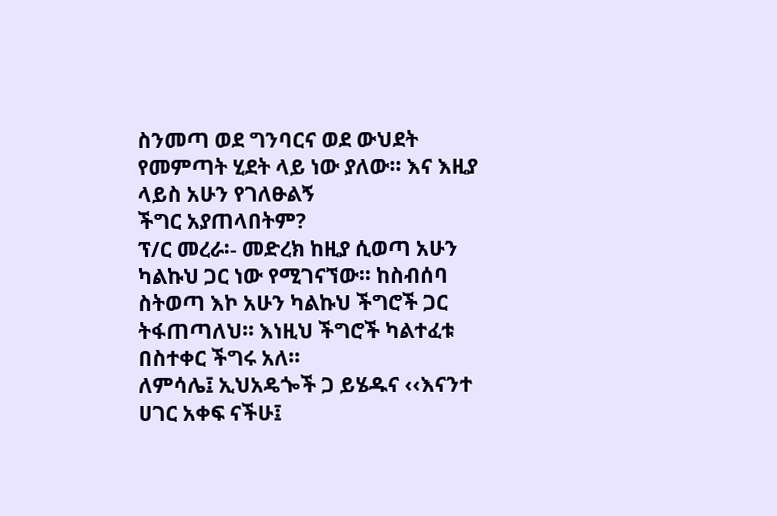ስንመጣ ወደ ግንባርና ወደ ውህደት የመምጣት ሂደት ላይ ነው ያለው፡፡ እና እዚያ ላይስ አሁን የገለፁልኝ
ችግር አያጠላበትም?
ፕ/ር መረራ፡- መድረክ ከዚያ ሲወጣ አሁን ካልኩህ ጋር ነው የሚገናኘው፡፡ ከስብሰባ ስትወጣ እኮ አሁን ካልኩህ ችግሮች ጋር
ትፋጠጣለህ፡፡ እነዚህ ችግሮች ካልተፈቱ በስተቀር ችግሩ አለ፡፡
ለምሳሌ፤ ኢህአዴጐች ጋ ይሄዱና ‹‹እናንተ ሀገር አቀፍ ናችሁ፤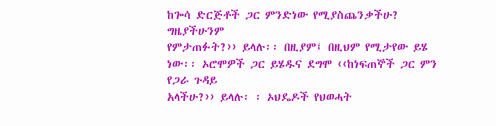ከጐሳ ድርጅቶች ጋር ምንድነው የሚያስጨንቃችሁ? ግዜያችሁንም
የምታጠፉት?›› ይላሉ፡፡ በዚያም፤ በዚህም የሚታየው ይሄ ነው፡፡ ኦሮሞዎች ጋር ይሄዱና ደግሞ ‹‹ከነፍጠኞች ጋር ምን የጋራ ጉዳይ
አላችሁ?›› ይላሉ፡ ፡ ኦህዴዶች የህወሓት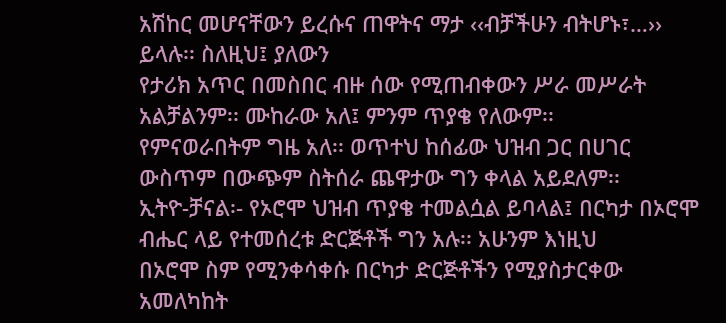አሽከር መሆናቸውን ይረሱና ጠዋትና ማታ ‹‹ብቻችሁን ብትሆኑ፣…›› ይላሉ፡፡ ስለዚህ፤ ያለውን
የታሪክ አጥር በመስበር ብዙ ሰው የሚጠብቀውን ሥራ መሥራት አልቻልንም፡፡ ሙከራው አለ፤ ምንም ጥያቄ የለውም፡፡
የምናወራበትም ግዜ አለ፡፡ ወጥተህ ከሰፊው ህዝብ ጋር በሀገር ውስጥም በውጭም ስትሰራ ጨዋታው ግን ቀላል አይደለም፡፡
ኢትዮ-ቻናል፡- የኦሮሞ ህዝብ ጥያቄ ተመልሷል ይባላል፤ በርካታ በኦሮሞ ብሔር ላይ የተመሰረቱ ድርጅቶች ግን አሉ፡፡ አሁንም እነዚህ
በኦሮሞ ስም የሚንቀሳቀሱ በርካታ ድርጅቶችን የሚያስታርቀው አመለካከት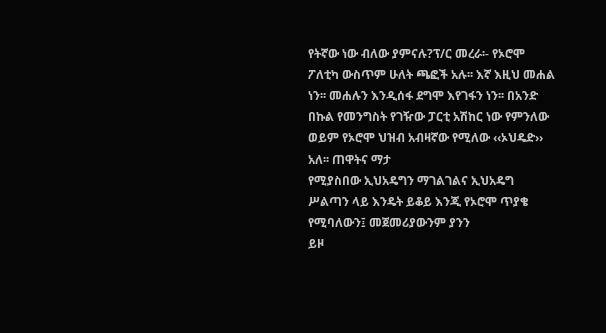የትኛው ነው ብለው ያምናሉ?ፕ/ር መረራ፡- የኦሮሞ ፖለቲካ ውስጥም ሁለት ጫፎች አሉ፡፡ እኛ እዚህ መሐል ነን፡፡ መሐሉን እንዲሰፋ ደግሞ እየገፋን ነን፡፡ በአንድ
በኩል የመንግስት የገዥው ፓርቲ አሽከር ነው የምንለው ወይም የኦሮሞ ህዝብ አብዛኛው የሚለው ‹‹ኦህዴድ›› አለ፡፡ ጠዋትና ማታ
የሚያስበው ኢህአዴግን ማገልገልና ኢህአዴግ ሥልጣን ላይ እንዴት ይቆይ እንጂ የኦሮሞ ጥያቄ የሚባለውን፤ መጀመሪያውንም ያንን
ይዞ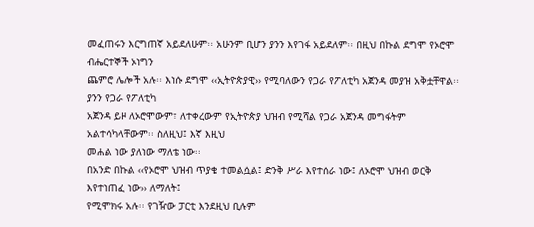መፈጠሩን እርግጠኛ አይደለሁም፡፡ አሁንም ቢሆን ያንን እየገፋ አይደለም፡፡ በዚህ በኩል ደግሞ የኦሮሞ ብሔርተኞች ኦነግን
ጨምሮ ሌሎች አሉ፡፡ እነሱ ደግሞ ‹‹ኢትዮጵያዊ›› የሚባለውን የጋራ የፖለቲካ አጀንዳ መያዝ አቅቷቸዋል፡፡ ያንን የጋራ የፖለቲካ
አጀንዳ ይዞ ለኦሮሞውም፣ ለተቀረውም የኢትዮጵያ ህዝብ የሚሻል የጋራ አጀንዳ መግፋትም አልተሳካላቸውም፡፡ ስለዚህ፤ እኛ እዚህ
መሐል ነው ያለነው ማለቴ ነው፡፡
በአንድ በኩል ‹‹የኦሮሞ ህዝብ ጥያቄ ተመልሷል፤ ድንቅ ሥራ እየተሰራ ነው፤ ለኦሮሞ ህዝብ ወርቅ እየተነጠፈ ነው›› ለማለት፤
የሚሞክሩ አሉ፡፡ የገዥው ፓርቲ እንደዚህ ቢሉም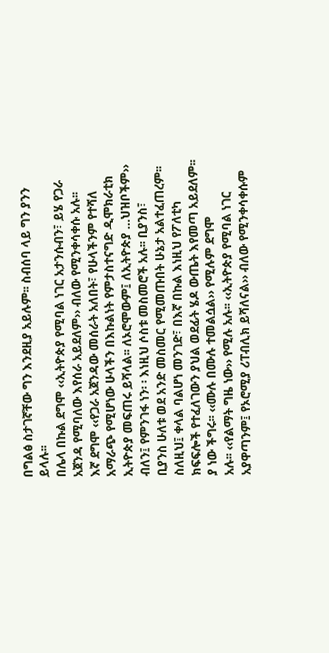በግልፅ ስታገኛቸው ግን እንደዚያ አይሉም፡፡ ስብሰባ ላይ ግን ያንን ይላሉ፡፡
በሌላ በኩል ደግሞ ‹‹ኢትዮጵያ የሚባል ነገር አታንሱብን፣ ይሄ የጋራ አጀንዳ የሚባለው እየሰራ አይደለም›› ብለው የሚንቀሳቀሱ አሉ፡፡
እኛ ደግሞ ‹‹የጋራ አጀንዳው መሰራት አለበት፣ የሁላችንም የተሻለ አማራጭ የሚሆነው ሁላችን በእኩልነት የምታስተናግድ ዲሞክራቲክ
ኢትዮጵያ መፍጠሩ ይሻላል፡፡ ለኦሮሞውም፤ ለኢትዮጵያ …ህዝቦችም›› ብለን፤ የምንገፋ ነን፡ ፡ እነዚህ ሶስቱ መስመሮች አሉ፡፡ ቢያንስ፣
ቢያንስ ሁለቱ ወደ አንድ መስመር የሚመጡበት ሁኔታ አልተፈጠረም፡፡ ስለዚህ፤ ቀላል ባልሆነ መንገድ፣ በእኛ በኩል እነዚህ የፖለቲካ
ክፍፍሎች የተፈለገውን ያህል ወደፊት ሄዶ ውጤት እየመጣ አይደለም፡፡ ያ ነው ችግሩ፡፡ ‹‹ሙሉ በሙሉ ተመልሷል›› የሚሉም ደግሞ
አሉ፡፡ ‹‹የልማት ግዜ ነው›› የሚሉ አሉ፡፡ ‹‹ኢትዮጵያ የሚባል ነገር አያዋጣንም፤ የኦሮሚያ ሪፐብሊክ ይሻለናል›› ብለው የሚንቀሳቀሱም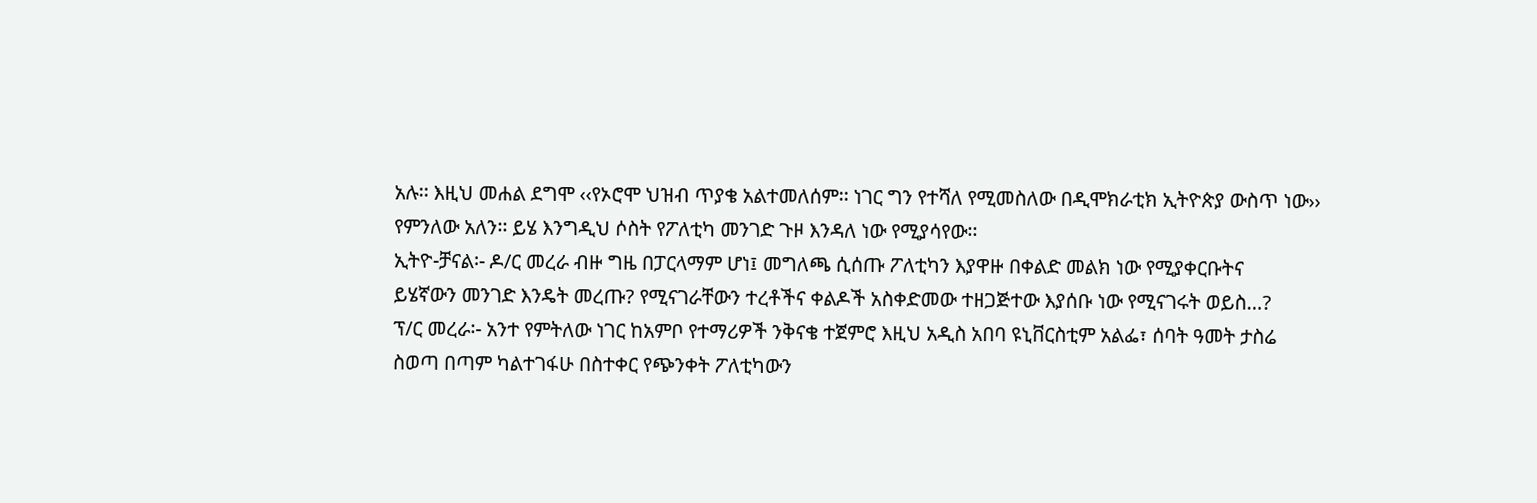አሉ፡፡ እዚህ መሐል ደግሞ ‹‹የኦሮሞ ህዝብ ጥያቄ አልተመለሰም፡፡ ነገር ግን የተሻለ የሚመስለው በዲሞክራቲክ ኢትዮጵያ ውስጥ ነው››
የምንለው አለን፡፡ ይሄ እንግዲህ ሶስት የፖለቲካ መንገድ ጉዞ እንዳለ ነው የሚያሳየው፡፡
ኢትዮ-ቻናል፡- ዶ/ር መረራ ብዙ ግዜ በፓርላማም ሆነ፤ መግለጫ ሲሰጡ ፖለቲካን እያዋዙ በቀልድ መልክ ነው የሚያቀርቡትና
ይሄኛውን መንገድ እንዴት መረጡ? የሚናገራቸውን ተረቶችና ቀልዶች አስቀድመው ተዘጋጅተው እያሰቡ ነው የሚናገሩት ወይስ…?
ፕ/ር መረራ፡- አንተ የምትለው ነገር ከአምቦ የተማሪዎች ንቅናቄ ተጀምሮ እዚህ አዲስ አበባ ዩኒቨርስቲም አልፌ፣ ሰባት ዓመት ታስሬ
ስወጣ በጣም ካልተገፋሁ በስተቀር የጭንቀት ፖለቲካውን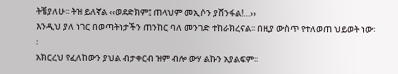ትቼያለሁ፡፡ ትዝ ይለኛል ‹‹ወደድክም፤ ጠላህም መኢሶን ያሸንፋል!…››
እንዲህ ያለ ነገር በወጣትነታችን ጠንከር ባለ መንገድ ተከራክረናል፡፡ በዚያ ውስጥ የተለወጠ ህይወት ነው፡፡
አክርረህ የፈለከውን ያህል ብታቀርብ ዝም ብሎ ውሃ ልኩን አያልፍም፡፡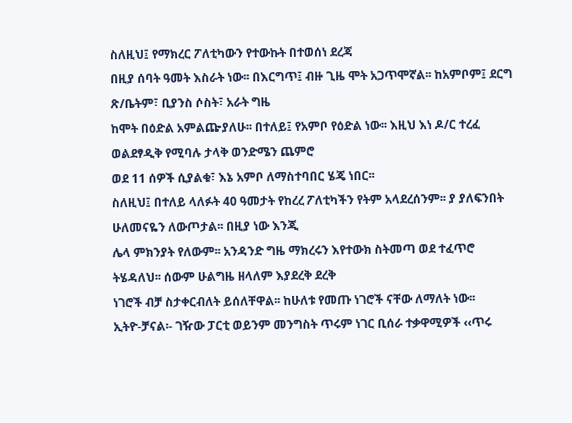ስለዚህ፤ የማክረር ፖለቲካውን የተውኩት በተወሰነ ደረጃ
በዚያ ሰባት ዓመት እስራት ነው፡፡ በእርግጥ፤ ብዙ ጊዜ ሞት አጋጥሞኛል፡፡ ከአምቦም፤ ደርግ ጽ/ቤትም፣ ቢያንስ ሶስት፣ አራት ግዜ
ከሞት በዕድል አምልጬያለሁ፡፡ በተለይ፤ የአምቦ የዕድል ነው፡፡ እዚህ እነ ዶ/ር ተረፈ ወልደፃዲቅ የሚባሉ ታላቅ ወንድሜን ጨምሮ
ወደ 11 ሰዎች ሲያልቁ፣ እኔ አምቦ ለማስተባበር ሄጄ ነበር፡፡
ስለዚህ፤ በተለይ ላለፉት 40 ዓመታት የከረረ ፖለቲካችን የትም አላደረሰንም፡፡ ያ ያለፍንበት ሁለመናዬን ለውጦታል፡፡ በዚያ ነው እንጂ
ሌላ ምክንያት የለውም፡፡ አንዳንድ ግዜ ማክረሩን እየተውክ ስትመጣ ወደ ተፈጥሮ ትሄዳለህ፡፡ ሰውም ሁልግዜ ዘላለም እያደረቅ ደረቅ
ነገሮች ብቻ ስታቀርብለት ይሰለቸዋል፡፡ ከሁለቱ የመጡ ነገሮች ናቸው ለማለት ነው፡፡
ኢትዮ-ቻናል፡- ገዥው ፓርቲ ወይንም መንግስት ጥሩም ነገር ቢሰራ ተቃዋሚዎች ‹‹ጥሩ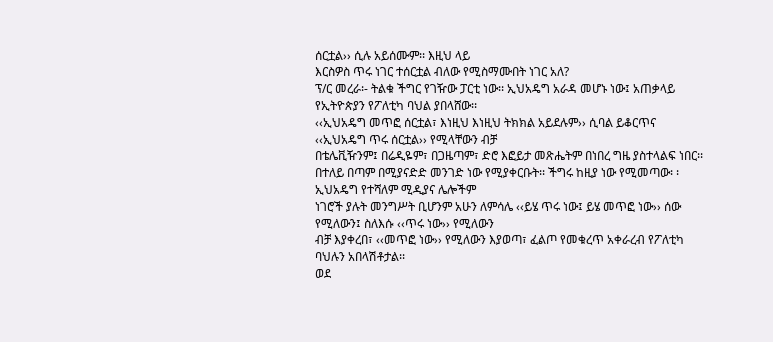ሰርቷል›› ሲሉ አይሰሙም፡፡ እዚህ ላይ
እርስዎስ ጥሩ ነገር ተሰርቷል ብለው የሚስማሙበት ነገር አለ?
ፕ/ር መረራ፡- ትልቁ ችግር የገዥው ፓርቲ ነው፡፡ ኢህአዴግ አራዳ መሆኑ ነው፤ አጠቃላይ የኢትዮጵያን የፖለቲካ ባህል ያበላሸው፡፡
‹‹ኢህአዴግ መጥፎ ሰርቷል፣ እነዚህ እነዚህ ትክክል አይደሉም›› ሲባል ይቆርጥና ‹‹ኢህአዴግ ጥሩ ሰርቷል›› የሚላቸውን ብቻ
በቴሌቪዥንም፤ በሬዲዬም፣ በጋዜጣም፣ ድሮ እፎይታ መጽሔትም በነበረ ግዜ ያስተላልፍ ነበር፡፡
በተለይ በጣም በሚያናድድ መንገድ ነው የሚያቀርቡት፡፡ ችግሩ ከዚያ ነው የሚመጣው፡ ፡ ኢህአዴግ የተሻለም ሚዲያና ሌሎችም
ነገሮች ያሉት መንግሥት ቢሆንም አሁን ለምሳሌ ‹‹ይሄ ጥሩ ነው፤ ይሄ መጥፎ ነው›› ሰው የሚለውን፤ ስለእሱ ‹‹ጥሩ ነው›› የሚለውን
ብቻ እያቀረበ፣ ‹‹መጥፎ ነው›› የሚለውን እያወጣ፣ ፈልጦ የመቁረጥ አቀራረብ የፖለቲካ ባህሉን አበላሽቶታል፡፡
ወደ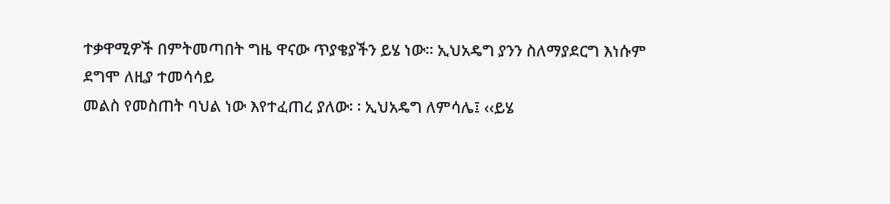ተቃዋሚዎች በምትመጣበት ግዜ ዋናው ጥያቄያችን ይሄ ነው፡፡ ኢህአዴግ ያንን ስለማያደርግ እነሱም ደግሞ ለዚያ ተመሳሳይ
መልስ የመስጠት ባህል ነው እየተፈጠረ ያለው፡ ፡ ኢህአዴግ ለምሳሌ፤ ‹‹ይሄ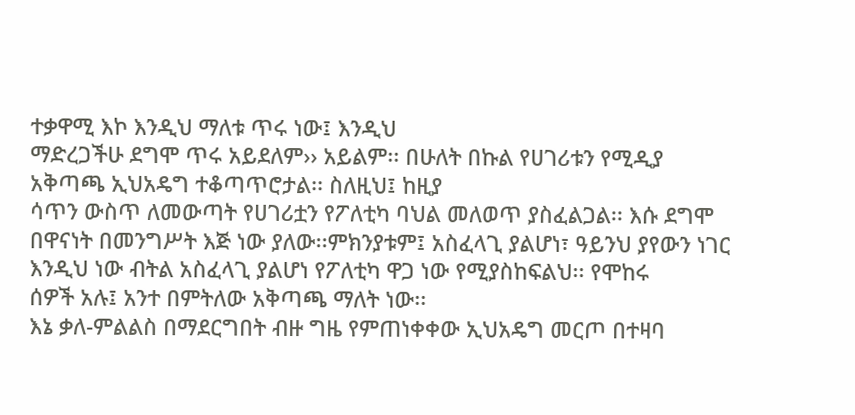ተቃዋሚ እኮ እንዲህ ማለቱ ጥሩ ነው፤ እንዲህ
ማድረጋችሁ ደግሞ ጥሩ አይደለም›› አይልም፡፡ በሁለት በኩል የሀገሪቱን የሚዲያ አቅጣጫ ኢህአዴግ ተቆጣጥሮታል፡፡ ስለዚህ፤ ከዚያ
ሳጥን ውስጥ ለመውጣት የሀገሪቷን የፖለቲካ ባህል መለወጥ ያስፈልጋል፡፡ እሱ ደግሞ በዋናነት በመንግሥት እጅ ነው ያለው፡፡ምክንያቱም፤ አስፈላጊ ያልሆነ፣ ዓይንህ ያየውን ነገር እንዲህ ነው ብትል አስፈላጊ ያልሆነ የፖለቲካ ዋጋ ነው የሚያስከፍልህ፡፡ የሞከሩ
ሰዎች አሉ፤ አንተ በምትለው አቅጣጫ ማለት ነው፡፡
እኔ ቃለ-ምልልስ በማደርግበት ብዙ ግዜ የምጠነቀቀው ኢህአዴግ መርጦ በተዛባ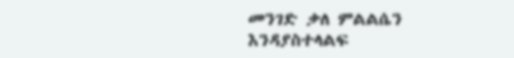መንገድ ቃለ ምልልሴን እንዳያስተላልፍ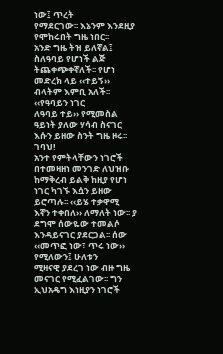ነው፤ ጥረት
የማደርገው፡፡ እኔንም እንደዚያ የሞከሩበት ግዜ ነበር፡፡
አንድ ግዜ ትዝ ይለኛል፤ ስለዓባይ የሆነች ልጅ ትጨቀጭቀኛለች፡፡ የሆነ መድረክ ላይ ‹‹ተይኝ›› ብላትም እምቢ አለች፡፡ ‹‹የዓባይን ነገር
ለዓባይ ተይ›› የሚመስል ዓይነት ያለው ሃሳብ ስናገር እሱን ይዘው ስንት ግዜ ዞሩ፡፡ ገባህ!
አንተ የምትላቸውን ነገሮች በተመዛዘነ መንገድ ለህዝቡ ከማቅረብ ይልቅ ከዚያ የሆነ ነገር ካገኙ እሷን ይዘው ይሮጣሉ፡፡ ‹‹ይሄ ተቃዋሚ
እኛን ተቀበለ›› ለማለት ነው፡፡ ያ ደግሞ ሰውዬው ተመልሶ እንዳይናገር ያደርጋል፡፡ ሰው ‹‹መጥፎ ነው፣ ጥሩ ነው›› የሚለውን፤ ሁለቱን
ሚዛናዊ ያደረገ ነው ብዙ ግዜ መናገር የሚፈልገው፡፡ ግን ኢህአዴግ እነዚያን ነገሮች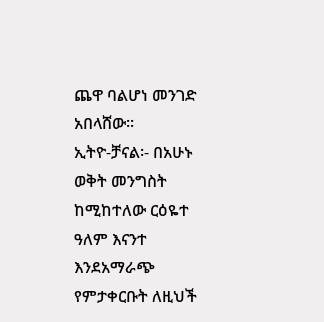ጨዋ ባልሆነ መንገድ አበላሸው፡፡
ኢትዮ-ቻናል፡- በአሁኑ ወቅት መንግስት ከሚከተለው ርዕዬተ ዓለም እናንተ እንደአማራጭ የምታቀርቡት ለዚህች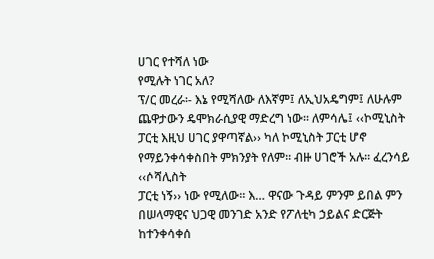ሀገር የተሻለ ነው
የሚሉት ነገር አለ?
ፕ/ር መረራ፡- እኔ የሚሻለው ለእኛም፤ ለኢህአዴግም፤ ለሁሉም ጨዋታውን ዴሞክራሲያዊ ማድረግ ነው፡፡ ለምሳሌ፤ ‹‹ኮሚኒስት
ፓርቲ እዚህ ሀገር ያዋጣኛል›› ካለ ኮሚኒስት ፓርቲ ሆኖ የማይንቀሳቀስበት ምክንያት የለም፡፡ ብዙ ሀገሮች አሉ፡፡ ፈረንሳይ ‹‹ሶሻሊስት
ፓርቲ ነኝ›› ነው የሚለው፡፡ እ… ዋናው ጉዳይ ምንም ይበል ምን በሠላማዊና ህጋዊ መንገድ አንድ የፖለቲካ ኃይልና ድርጅት
ከተንቀሳቀሰ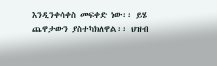እንዲንቀሳቀስ መፍቀድ ነው፡፡ ይሄ ጨዋታውን ያስተካክለዋል፡፡ ህዝብ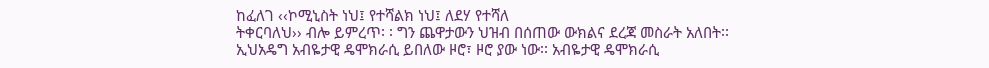ከፈለገ ‹‹ኮሚኒስት ነህ፤ የተሻልክ ነህ፤ ለደሃ የተሻለ
ትቀርባለህ›› ብሎ ይምረጥ፡ ፡ ግን ጨዋታውን ህዝብ በሰጠው ውክልና ደረጃ መስራት አለበት፡፡
ኢህአዴግ አብዬታዊ ዴሞክራሲ ይበለው ዞሮ፣ ዞሮ ያው ነው፡፡ አብዬታዊ ዴሞክራሲ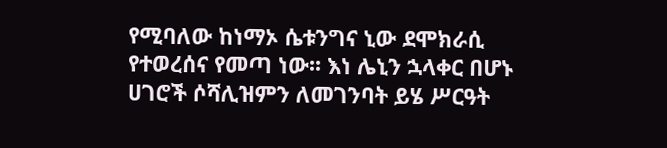የሚባለው ከነማኦ ሴቱንግና ኒው ደሞክራሲ
የተወረሰና የመጣ ነው፡፡ እነ ሌኒን ኋላቀር በሆኑ ሀገሮች ሶሻሊዝምን ለመገንባት ይሄ ሥርዓት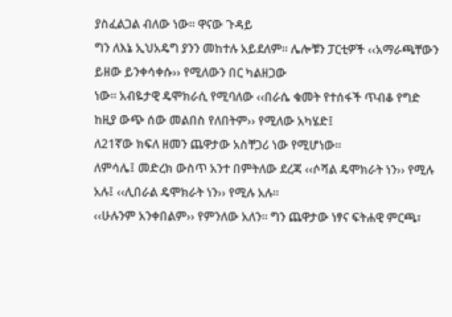ያስፈልጋል ብለው ነው፡፡ ዋናው ጉዳይ
ግን ለእኔ ኢህአዴግ ያንን መከተሉ አይደለም፡፡ ሌሎቹን ፓርቲዎች ‹‹አማራጫቸውን ይዘው ይንቀሳቀሱ›› የሚለውን በር ካልዘጋው
ነው፡፡ አብዬታዊ ዴሞክራሲ የሚባለው ‹‹በራሴ ቁመት የተሰፋች ጥብቆ የግድ ከዚያ ውጭ ሰው መልበስ የለበትም›› የሚለው አካሄድ፤
ለ21ኛው ክፍለ ዘመን ጨዋታው አስቸጋሪ ነው የሚሆነው፡፡
ለምሳሌ፤ መድረክ ውስጥ አንተ በምትለው ደረጃ ‹‹ሶሻል ዴሞክራት ነን›› የሚሉ አሉ፤ ‹‹ሊበራል ዴሞክራት ነን›› የሚሉ አሉ፡፡
‹‹ሁሉንም አንቀበልም›› የምንለው አለን፡፡ ግን ጨዋታው ነፃና ፍትሐዊ ምርጫ፣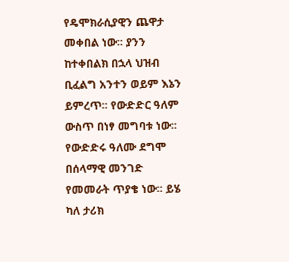የዴሞክራሲያዊን ጨዋታ መቀበል ነው፡፡ ያንን
ከተቀበልክ በኋላ ህዝብ ቢፈልግ አንተን ወይም እኔን ይምረጥ፡፡ የውድድር ዓለም ውስጥ በነፃ መግባቱ ነው፡፡ የውድድሩ ዓለሙ ደግሞ
በሰላማዊ መንገድ የመመራት ጥያቄ ነው፡፡ ይሄ ካለ ታሪክ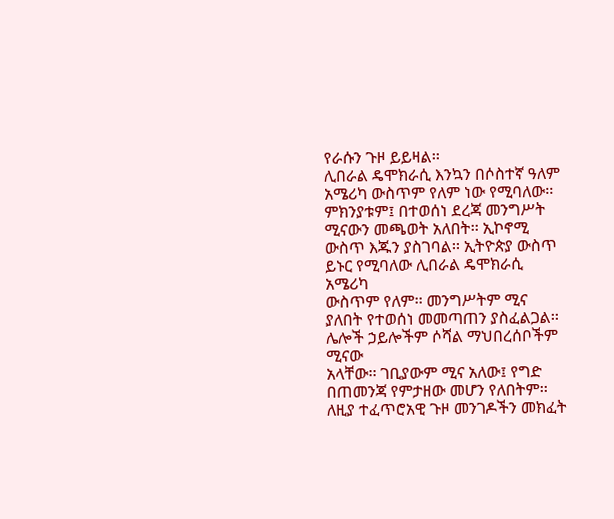የራሱን ጉዞ ይይዛል፡፡
ሊበራል ዴሞክራሲ እንኳን በሶስተኛ ዓለም አሜሪካ ውስጥም የለም ነው የሚባለው፡፡ ምክንያቱም፤ በተወሰነ ደረጃ መንግሥት
ሚናውን መጫወት አለበት፡፡ ኢኮኖሚ ውስጥ እጁን ያስገባል፡፡ ኢትዮጵያ ውስጥ ይኑር የሚባለው ሊበራል ዴሞክራሲ አሜሪካ
ውስጥም የለም፡፡ መንግሥትም ሚና ያለበት የተወሰነ መመጣጠን ያስፈልጋል፡፡ ሌሎች ኃይሎችም ሶሻል ማህበረሰቦችም ሚናው
አላቸው፡፡ ገቢያውም ሚና አለው፤ የግድ በጠመንጃ የምታዘው መሆን የለበትም፡፡ ለዚያ ተፈጥሮአዊ ጉዞ መንገዶችን መክፈት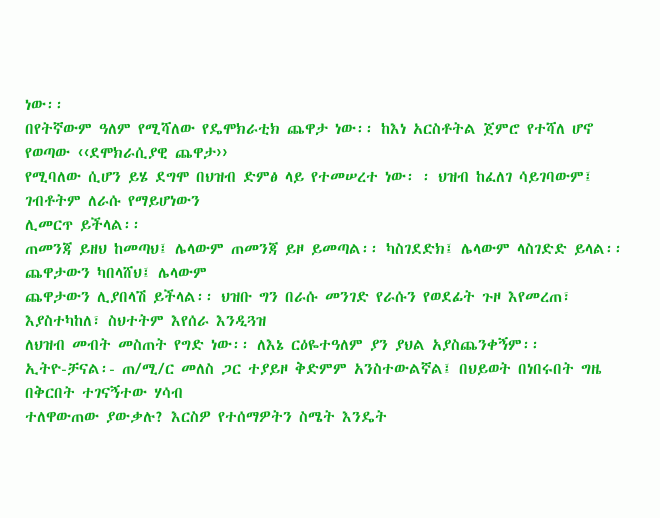ነው፡፡
በየትኛውም ዓለም የሚሻለው የዴሞክራቲክ ጨዋታ ነው፡፡ ከእነ አርስቶትል ጀምሮ የተሻለ ሆኖ የወጣው ‹‹ደሞክራሲያዊ ጨዋታ››
የሚባለው ሲሆን ይሄ ደግሞ በህዝብ ድምፅ ላይ የተመሠረተ ነው፡ ፡ ህዝብ ከፈለገ ሳይገባውም፤ ገብቶትም ለራሱ የማይሆነውን
ሊመርጥ ይችላል፡፡
ጠመንጃ ይዘህ ከመጣህ፤ ሌላውም ጠመንጃ ይዞ ይመጣል፡፡ ካስገደድክ፤ ሌላውም ላስገድድ ይላል፡፡ ጨዋታውን ካበላሸህ፤ ሌላውም
ጨዋታውን ሊያበላሽ ይችላል፡፡ ህዝቡ ግን በራሱ መንገድ የራሱን የወደፊት ጉዞ እየመረጠ፣ እያስተካከለ፣ ስህተትም እየሰራ እንዲጓዝ
ለህዝብ መብት መስጠት የግድ ነው፡፡ ለእኔ ርዕዬተዓለም ያን ያህል አያስጨንቀኝም፡፡
ኢትዮ-ቻናል፡- ጠ/ሚ/ር መለስ ጋር ተያይዞ ቅድምም አንስተውልኛል፤ በህይወት በነበሩበት ግዜ በቅርበት ተገናኝተው ሃሳብ
ተለዋውጠው ያውቃሉ? እርስዎ የተሰማዎትን ስሜት እንዴት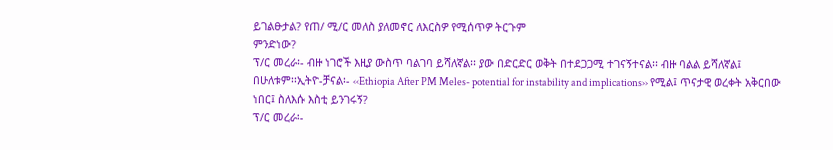ይገልፁታል? የጠ/ ሚ/ር መለስ ያለመኖር ለእርስዎ የሚሰጥዎ ትርጉም
ምንድነው?
ፕ/ር መረራ፡- ብዙ ነገሮች እዚያ ውስጥ ባልገባ ይሻለኛል፡፡ ያው በድርድር ወቅት በተደጋጋሚ ተገናኝተናል፡፡ ብዙ ባልል ይሻለኛል፤
በሁለቱም፡፡ኢትዮ-ቻናል፡- ‹‹Ethiopia After PM Meles- potential for instability and implications›› የሚል፤ ጥናታዊ ወረቀት አቅርበው
ነበር፤ ስለእሱ እስቲ ይንገሩኝ?
ፕ/ር መረራ፡-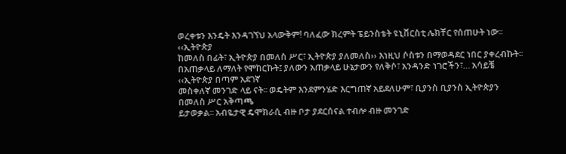ወረቀቱን እንዴት እንዳገኘህ አላውቅም! ባለፈው ክረምት ፔይንስቴት ዩኒቨርስቲ ሌክቸር የሰጠሁት ነው፡፡ ‹‹ኢትዮጵያ
ከመለስ በፊት፣ ኢትዮጵያ በመለስ ሥር፣ ኢትዮጵያ ያለመለስ›› እነዚህ ሶስቱን በማወዳደር ነበር ያቀረብኩት፡፡
በአጠቃላይ ለማለት የሞከርኩት፤ ያለውን አጠቃላይ ሁኔታውን የለቅሶ፣ አንዳንድ ነገሮችን፣… አሳይቼ ‹‹ኢትዮጵያ በጣም አደገኛ
መስቀለኛ መንገድ ላይ ናት፡፡ ወዴትም እንደምንሄድ እርግጠኛ አይደለሁም፣ ቢያንስ ቢያንስ ኢትዮጵያን በመለስ ሥር አቅጣጫ
ይታወቃል፡፡ አብዬታዊ ዴሞክራሲ ብዙ ቦታ ያደርሰናል ተብሎ ብዙ መንገድ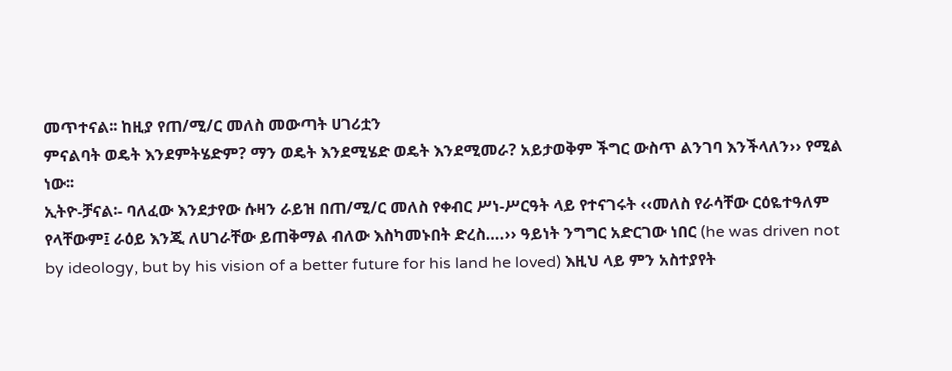መጥተናል፡፡ ከዚያ የጠ/ሚ/ር መለስ መውጣት ሀገሪቷን
ምናልባት ወዴት እንደምትሄድም? ማን ወዴት እንደሚሄድ ወዴት እንደሚመራ? አይታወቅም ችግር ውስጥ ልንገባ እንችላለን›› የሚል
ነው፡፡
ኢትዮ-ቻናል፡- ባለፈው እንደታየው ሱዛን ራይዝ በጠ/ሚ/ር መለስ የቀብር ሥነ-ሥርዓት ላይ የተናገሩት ‹‹መለስ የራሳቸው ርዕዬተዓለም
የላቸውም፤ ራዕይ እንጂ ለሀገራቸው ይጠቅማል ብለው እስካመኑበት ድረስ….›› ዓይነት ንግግር አድርገው ነበር (he was driven not
by ideology, but by his vision of a better future for his land he loved) እዚህ ላይ ምን አስተያየት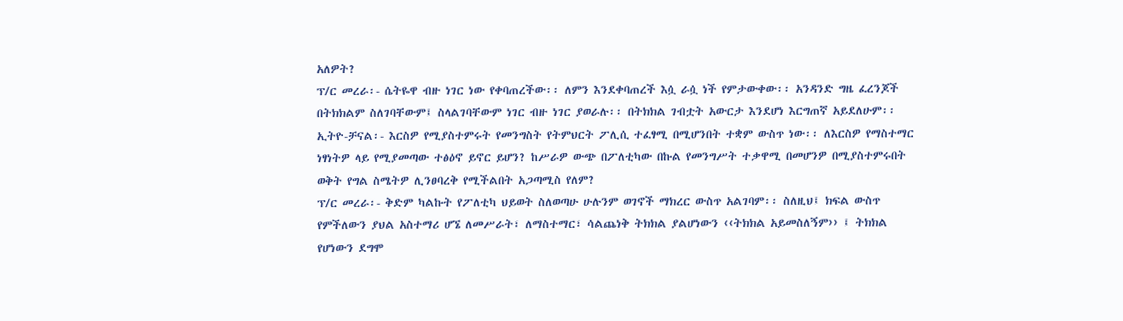አለዎት?
ፕ/ር መረራ፡- ሴትዬዋ ብዙ ነገር ነው የቀባጠረችው፡፡ ለምን እንደቀባጠረች እሷ ራሷ ነች የምታውቀው፡፡ አንዳንድ ግዜ ፈረንጆች
በትክክልም ስለገባቸውም፤ ስላልገባቸውም ነገር ብዙ ነገር ያወራሉ፡፡ በትክክል ገብቷት አውርታ እንደሆነ እርግጠኛ አይደለሁም፡፡
ኢትዮ-ቻናል፡- እርስዎ የሚያስተምሩት የመንግስት የትምህርት ፖሊሲ ተፈፃሚ በሚሆንበት ተቋም ውስጥ ነው፡፡ ለእርስዎ የማስተማር
ነፃነትዎ ላይ የሚያመጣው ተፅዕኖ ይኖር ይሆን? ከሥራዎ ውጭ በፖለቲካው በኩል የመንግሥት ተቃዋሚ በመሆንዎ በሚያስተምሩበት
ወቅት የግል ስሜትዎ ሊንፀባረቅ የሚችልበት አጋጣሚስ የለም?
ፕ/ር መረራ፡- ቅድም ካልኩት የፖለቲካ ህይወት ስለወጣሁ ሁሉንም ወገኖች ማክረር ውስጥ አልገባም፡፡ ስለዚህ፤ ክፍል ውስጥ
የምችለውን ያህል አስተማሪ ሆኜ ለመሥራት፣ ለማስተማር፣ ሳልጨነቅ ትክክል ያልሆነውን ‹‹ትክክል አይመስለኝም›› ፤ ትክክል
የሆነውን ደግሞ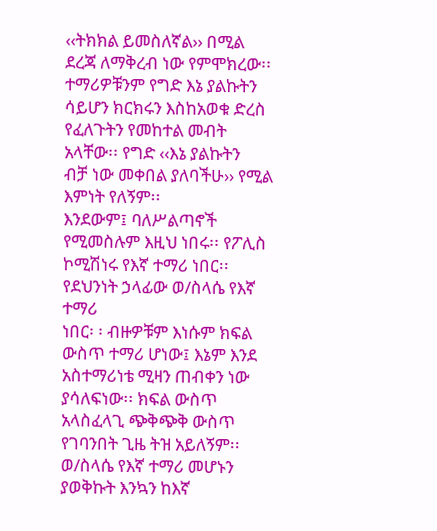‹‹ትክክል ይመስለኛል›› በሚል ደረጃ ለማቅረብ ነው የምሞክረው፡፡
ተማሪዎቹንም የግድ እኔ ያልኩትን ሳይሆን ክርክሩን እስከአወቁ ድረስ የፈለጉትን የመከተል መብት አላቸው፡፡ የግድ ‹‹እኔ ያልኩትን
ብቻ ነው መቀበል ያለባችሁ›› የሚል እምነት የለኝም፡፡
እንደውም፤ ባለሥልጣኖች የሚመስሉም እዚህ ነበሩ፡፡ የፖሊስ ኮሚሽነሩ የእኛ ተማሪ ነበር፡፡ የደህንነት ኃላፊው ወ/ስላሴ የእኛ ተማሪ
ነበር፡ ፡ ብዙዎቹም እነሱም ክፍል ውስጥ ተማሪ ሆነው፤ እኔም እንደ አስተማሪነቴ ሚዛን ጠብቀን ነው ያሳለፍነው፡፡ ክፍል ውስጥ
አላስፈላጊ ጭቅጭቅ ውስጥ የገባንበት ጊዜ ትዝ አይለኝም፡፡ ወ/ስላሴ የእኛ ተማሪ መሆኑን ያወቅኩት እንኳን ከእኛ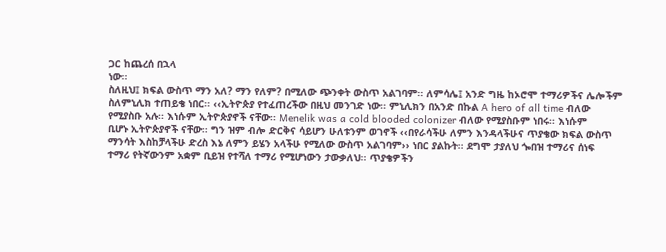ጋር ከጨረሰ በኋላ
ነው፡፡
ስለዚህ፤ ክፍል ውስጥ ማን አለ? ማን የለም? በሚለው ጭንቀት ውስጥ አልገባም፡፡ ለምሳሌ፤ አንድ ግዜ ከኦሮሞ ተማሪዎችና ሌሎችም
ስለምኒሊክ ተጠይቄ ነበር፡፡ ‹‹ኢትዮጵያ የተፈጠረችው በዚህ መንገድ ነው፡፡ ምኒሊክን በአንድ በኩል A hero of all time ብለው
የሚያስቡ አሉ፡፡ እነሱም ኢትዮጵያኖች ናቸው፡፡ Menelik was a cold blooded colonizer ብለው የሚያስቡም ነበሩ፡፡ እነሱም
ቢሆኑ ኢትዮጵያኖች ናቸው፡፡ ግን ዝም ብሎ ድርቅና ሳይሆን ሁለቱንም ወገኖች ‹‹በየራሳችሁ ለምን እንዳላችሁና ጥያቄው ክፍል ውስጥ
ማንሳት እስከቻላችሁ ድረስ እኔ ለምን ይሄን አላችሁ የሚለው ውስጥ አልገባም›› ነበር ያልኩት፡፡ ደግሞ ታያለህ ጐበዝ ተማሪና ሰነፍ
ተማሪ የትኛውንም አቋም ቢይዝ የተሻለ ተማሪ የሚሆነውን ታውቃለህ፡፡ ጥያቄዎችን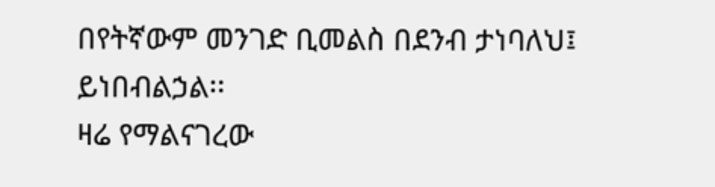በየትኛውም መንገድ ቢመልስ በደንብ ታነባለህ፤
ይነበብልኃል፡፡
ዛሬ የማልናገረው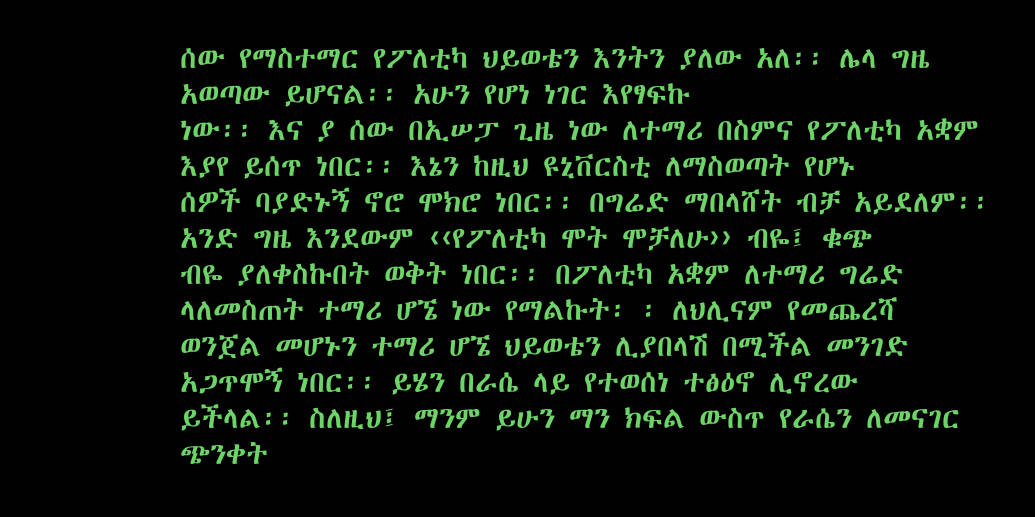ሰው የማስተማር የፖለቲካ ህይወቴን እንትን ያለው አለ፡፡ ሌላ ግዜ አወጣው ይሆናል፡፡ አሁን የሆነ ነገር እየፃፍኩ
ነው፡፡ እና ያ ሰው በኢሠፓ ጊዜ ነው ለተማሪ በስምና የፖለቲካ አቋም እያየ ይሰጥ ነበር፡፡ እኔን ከዚህ ዩኒቨርስቲ ለማስወጣት የሆኑ
ሰዎች ባያድኑኝ ኖሮ ሞክሮ ነበር፡፡ በግሬድ ማበላሸት ብቻ አይደለም፡፡ አንድ ግዜ እንደውም ‹‹የፖለቲካ ሞት ሞቻለሁ›› ብዬ፤ ቁጭ
ብዬ ያለቀስኩበት ወቅት ነበር፡፡ በፖለቲካ አቋም ለተማሪ ግሬድ ላለመስጠት ተማሪ ሆኜ ነው የማልኩት፡ ፡ ለህሊናም የመጨረሻ
ወንጀል መሆኑን ተማሪ ሆኜ ህይወቴን ሊያበላሽ በሚችል መንገድ አጋጥሞኝ ነበር፡፡ ይሄን በራሴ ላይ የተወሰነ ተፅዕኖ ሊኖረው
ይችላል፡፡ ስለዚህ፤ ማንም ይሁን ማን ክፍል ውስጥ የራሴን ለመናገር ጭንቀት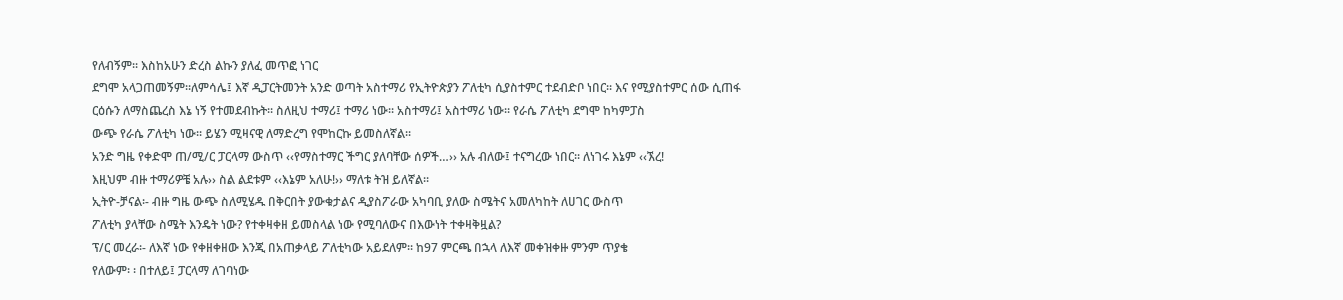የለብኝም፡፡ እስከአሁን ድረስ ልኩን ያለፈ መጥፎ ነገር
ደግሞ አላጋጠመኝም፡፡ለምሳሌ፤ እኛ ዲፓርትመንት አንድ ወጣት አስተማሪ የኢትዮጵያን ፖለቲካ ሲያስተምር ተደብድቦ ነበር፡፡ እና የሚያስተምር ሰው ሲጠፋ
ርዕሱን ለማስጨረስ እኔ ነኝ የተመደብኩት፡፡ ስለዚህ ተማሪ፤ ተማሪ ነው፡፡ አስተማሪ፤ አስተማሪ ነው፡፡ የራሴ ፖለቲካ ደግሞ ከካምፓስ
ውጭ የራሴ ፖለቲካ ነው፡፡ ይሄን ሚዛናዊ ለማድረግ የሞከርኩ ይመስለኛል፡፡
አንድ ግዜ የቀድሞ ጠ/ሚ/ር ፓርላማ ውስጥ ‹‹የማስተማር ችግር ያለባቸው ሰዎች…›› አሉ ብለው፤ ተናግረው ነበር፡፡ ለነገሩ እኔም ‹‹ኧረ!
እዚህም ብዙ ተማሪዎቼ አሉ›› ስል ልደቱም ‹‹እኔም አለሁ!›› ማለቱ ትዝ ይለኛል፡፡
ኢትዮ-ቻናል፡- ብዙ ግዜ ውጭ ስለሚሄዱ በቅርበት ያውቁታልና ዲያስፖራው አካባቢ ያለው ስሜትና አመለካከት ለሀገር ውስጥ
ፖለቲካ ያላቸው ስሜት እንዴት ነው? የተቀዛቀዘ ይመስላል ነው የሚባለውና በእውነት ተቀዛቅዟል?
ፕ/ር መረራ፡- ለእኛ ነው የቀዘቀዘው እንጂ በአጠቃላይ ፖለቲካው አይደለም፡፡ ከ97 ምርጫ በኋላ ለእኛ መቀዝቀዙ ምንም ጥያቄ
የለውም፡ ፡ በተለይ፤ ፓርላማ ለገባነው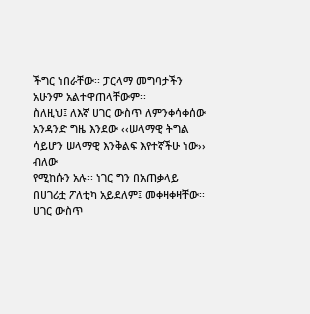ችግር ነበራቸው፡፡ ፓርላማ መግባታችን አሁንም አልተዋጠላቸውም፡፡
ስለዚህ፤ ለእኛ ሀገር ውስጥ ለምንቀሳቀሰው አንዳንድ ግዜ እንደው ‹‹ሠላማዊ ትግል ሳይሆን ሠላማዊ እንቅልፍ እየተኛችሁ ነው›› ብለው
የሚከሱን አሉ፡፡ ነገር ግን በአጠቃላይ በሀገሪቷ ፖለቲካ አይደለም፤ መቀዛቀዛቸው፡፡ ሀገር ውስጥ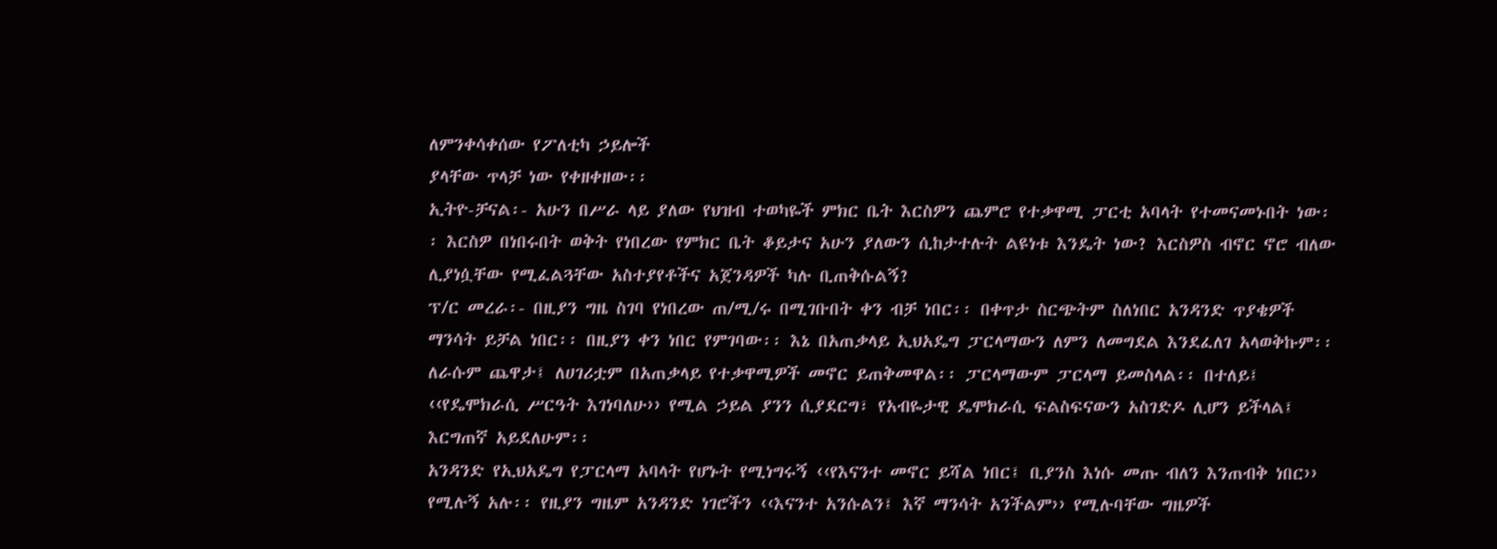ለምንቀሳቀሰው የፖለቲካ ኃይሎች
ያላቸው ጥላቻ ነው የቀዘቀዘው፡፡
ኢትዮ-ቻናል፡- አሁን በሥራ ላይ ያለው የህዝብ ተወካዬች ምክር ቤት እርስዎን ጨምሮ የተቃዋሚ ፓርቲ አባላት የተመናመኑበት ነው፡
፡ እርስዎ በነበሩበት ወቅት የነበረው የምክር ቤት ቆይታና አሁን ያለውን ሲከታተሉት ልዩነቱ እንዴት ነው? እርስዎስ ብኖር ኖሮ ብለው
ሊያነሷቸው የሚፈልጓቸው አስተያየቶችና አጀንዳዎች ካሉ ቢጠቅሱልኝ?
ፕ/ር መረራ፡- በዚያን ግዜ ስገባ የነበረው ጠ/ሚ/ሩ በሚገቡበት ቀን ብቻ ነበር፡፡ በቀጥታ ስርጭትም ስለነበር አንዳንድ ጥያቄዎች
ማንሳት ይቻል ነበር፡፡ በዚያን ቀን ነበር የምገባው፡፡ እኔ በአጠቃላይ ኢህአዴግ ፓርላማውን ለምን ለመግደል እንደፈለገ አላወቅኩም፡፡
ለራሱም ጨዋታ፤ ለሀገሪቷም በአጠቃላይ የተቃዋሚዎች መኖር ይጠቅመዋል፡፡ ፓርላማውም ፓርላማ ይመስላል፡፡ በተለይ፤
‹‹የዴሞክራሲ ሥርዓት እገነባለሁ›› የሚል ኃይል ያንን ሲያደርግ፣ የአብዬታዊ ዴሞክራሲ ፍልስፍናውን አስገድዶ ሊሆን ይችላል፤
እርግጠኛ አይደለሁም፡፡
አንዳንድ የኢህአዴግ የፓርላማ አባላት የሆኑት የሚነግሩኝ ‹‹የእናንተ መኖር ይሻል ነበር፤ ቢያንስ እነሱ መጡ ብለን እንጠብቅ ነበር››
የሚሉኝ አሉ፡፡ የዚያን ግዜም አንዳንድ ነገሮችን ‹‹እናንተ አንሱልን፤ እኛ ማንሳት አንችልም›› የሚሉባቸው ግዜዎች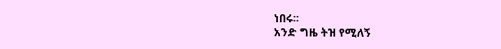ነበሩ፡፡
አንድ ግዜ ትዝ የሚለኝ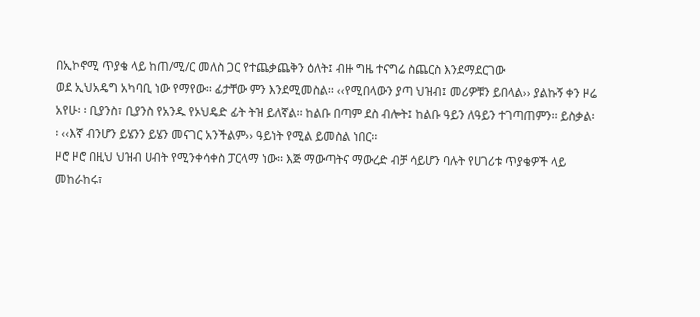በኢኮኖሚ ጥያቄ ላይ ከጠ/ሚ/ር መለስ ጋር የተጨቃጨቅን ዕለት፤ ብዙ ግዜ ተናግሬ ስጨርስ እንደማደርገው
ወደ ኢህአዴግ አካባቢ ነው የማየው፡፡ ፊታቸው ምን እንደሚመስል፡፡ ‹‹የሚበላውን ያጣ ህዝብ፤ መሪዎቹን ይበላል›› ያልኩኝ ቀን ዞሬ
አየሁ፡ ፡ ቢያንስ፣ ቢያንስ የአንዱ የኦህዴድ ፊት ትዝ ይለኛል፡፡ ከልቡ በጣም ደስ ብሎት፤ ከልቡ ዓይን ለዓይን ተገጣጠምን፡፡ ይስቃል፡
፡ ‹‹እኛ ብንሆን ይሄንን ይሄን መናገር አንችልም›› ዓይነት የሚል ይመስል ነበር፡፡
ዞሮ ዞሮ በዚህ ህዝብ ሀብት የሚንቀሳቀስ ፓርላማ ነው፡፡ እጅ ማውጣትና ማውረድ ብቻ ሳይሆን ባሉት የሀገሪቱ ጥያቄዎች ላይ
መከራከሩ፣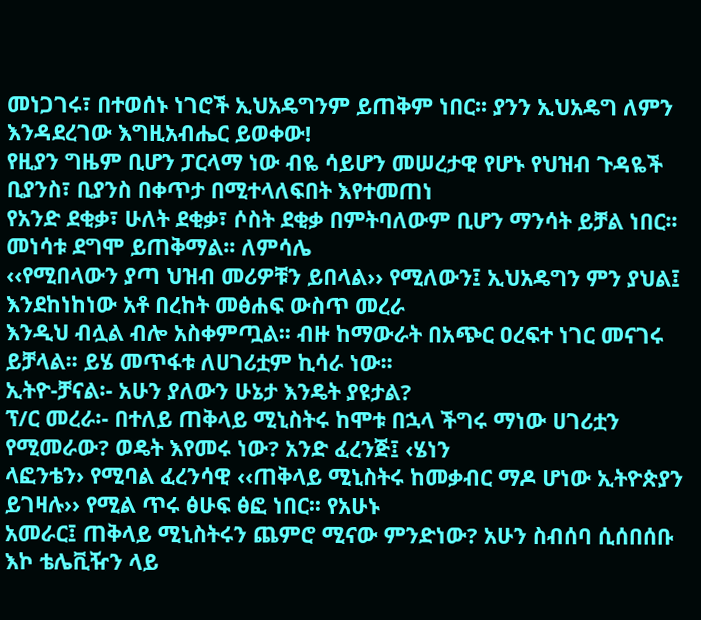መነጋገሩ፣ በተወሰኑ ነገሮች ኢህአዴግንም ይጠቅም ነበር፡፡ ያንን ኢህአዴግ ለምን እንዳደረገው እግዚአብሔር ይወቀው!
የዚያን ግዜም ቢሆን ፓርላማ ነው ብዬ ሳይሆን መሠረታዊ የሆኑ የህዝብ ጉዳዬች ቢያንስ፣ ቢያንስ በቀጥታ በሚተላለፍበት እየተመጠነ
የአንድ ደቂቃ፣ ሁለት ደቂቃ፣ ሶስት ደቂቃ በምትባለውም ቢሆን ማንሳት ይቻል ነበር፡፡ መነሳቱ ደግሞ ይጠቅማል፡፡ ለምሳሌ
‹‹የሚበላውን ያጣ ህዝብ መሪዎቹን ይበላል›› የሚለውን፤ ኢህአዴግን ምን ያህል፤ እንደከነከነው አቶ በረከት መፅሐፍ ውስጥ መረራ
እንዲህ ብሏል ብሎ አስቀምጧል፡፡ ብዙ ከማውራት በአጭር ዐረፍተ ነገር መናገሩ ይቻላል፡፡ ይሄ መጥፋቱ ለሀገሪቷም ኪሳራ ነው፡፡
ኢትዮ-ቻናል፡- አሁን ያለውን ሁኔታ እንዴት ያዩታል?
ፕ/ር መረራ፡- በተለይ ጠቅላይ ሚኒስትሩ ከሞቱ በኋላ ችግሩ ማነው ሀገሪቷን የሚመራው? ወዴት እየመሩ ነው? አንድ ፈረንጅ፤ ‹ሄነን
ላፎንቴን› የሚባል ፈረንሳዊ ‹‹ጠቅላይ ሚኒስትሩ ከመቃብር ማዶ ሆነው ኢትዮጵያን ይገዛሉ›› የሚል ጥሩ ፅሁፍ ፅፎ ነበር፡፡ የአሁኑ
አመራር፤ ጠቅላይ ሚኒስትሩን ጨምሮ ሚናው ምንድነው? አሁን ስብሰባ ሲሰበሰቡ እኮ ቴሌቪዥን ላይ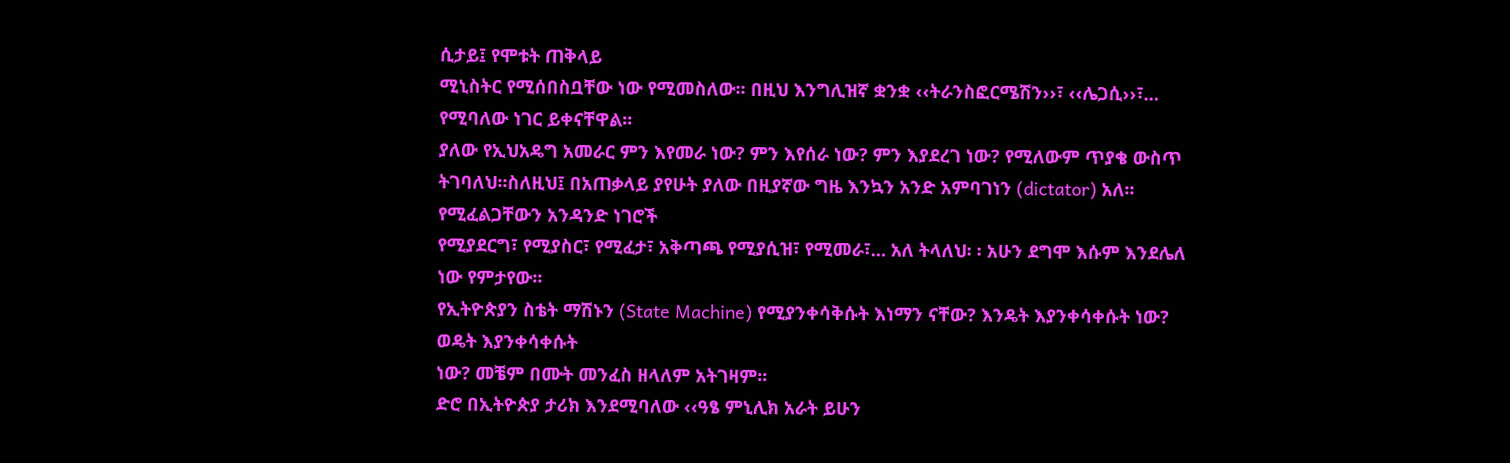ሲታይ፤ የሞቱት ጠቅላይ
ሚኒስትር የሚሰበስቧቸው ነው የሚመስለው፡፡ በዚህ እንግሊዝኛ ቋንቋ ‹‹ትራንስፎርሜሽን››፣ ‹‹ሌጋሲ››፣… የሚባለው ነገር ይቀናቸዋል፡፡
ያለው የኢህአዴግ አመራር ምን እየመራ ነው? ምን እየሰራ ነው? ምን እያደረገ ነው? የሚለውም ጥያቄ ውስጥ ትገባለህ፡፡ስለዚህ፤ በአጠቃላይ ያየሁት ያለው በዚያኛው ግዜ እንኳን አንድ አምባገነን (dictator) አለ፡፡ የሚፈልጋቸውን አንዳንድ ነገሮች
የሚያደርግ፣ የሚያስር፣ የሚፈታ፣ አቅጣጫ የሚያሲዝ፣ የሚመራ፣… አለ ትላለህ፡ ፡ አሁን ደግሞ እሱም እንደሌለ ነው የምታየው፡፡
የኢትዮጵያን ስቴት ማሽኑን (State Machine) የሚያንቀሳቅሱት እነማን ናቸው? እንዴት እያንቀሳቀሱት ነው? ወዴት እያንቀሳቀሱት
ነው? መቼም በሙት መንፈስ ዘላለም አትገዛም፡፡
ድሮ በኢትዮጵያ ታሪክ እንደሚባለው ‹‹ዓፄ ምኒሊክ አራት ይሁን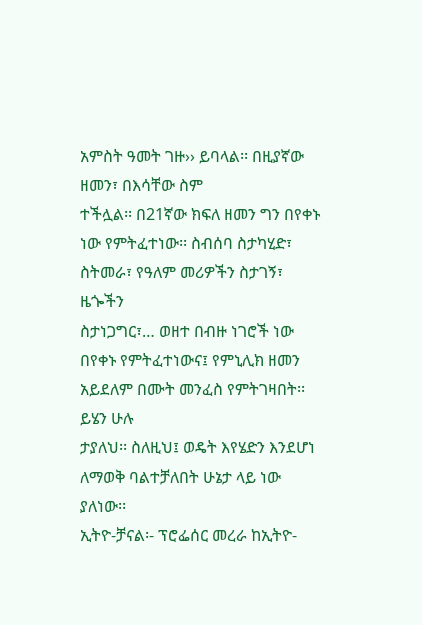አምስት ዓመት ገዙ›› ይባላል፡፡ በዚያኛው ዘመን፣ በእሳቸው ስም
ተችሏል፡፡ በ21ኛው ክፍለ ዘመን ግን በየቀኑ ነው የምትፈተነው፡፡ ስብሰባ ስታካሂድ፣ ስትመራ፣ የዓለም መሪዎችን ስታገኝ፣ ዜጐችን
ስታነጋግር፣… ወዘተ በብዙ ነገሮች ነው በየቀኑ የምትፈተነውና፤ የምኒሊክ ዘመን አይደለም በሙት መንፈስ የምትገዛበት፡፡ ይሄን ሁሉ
ታያለህ፡፡ ስለዚህ፤ ወዴት እየሄድን እንደሆነ ለማወቅ ባልተቻለበት ሁኔታ ላይ ነው ያለነው፡፡
ኢትዮ-ቻናል፡- ፕሮፌሰር መረራ ከኢትዮ-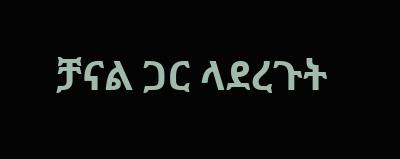ቻናል ጋር ላደረጉት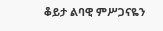ቆይታ ልባዊ ምሥጋናዬን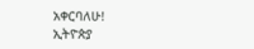አቀርባለሁ!
ኢትዮጵያ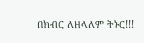በክብር ለዘላለም ትኑር!!!